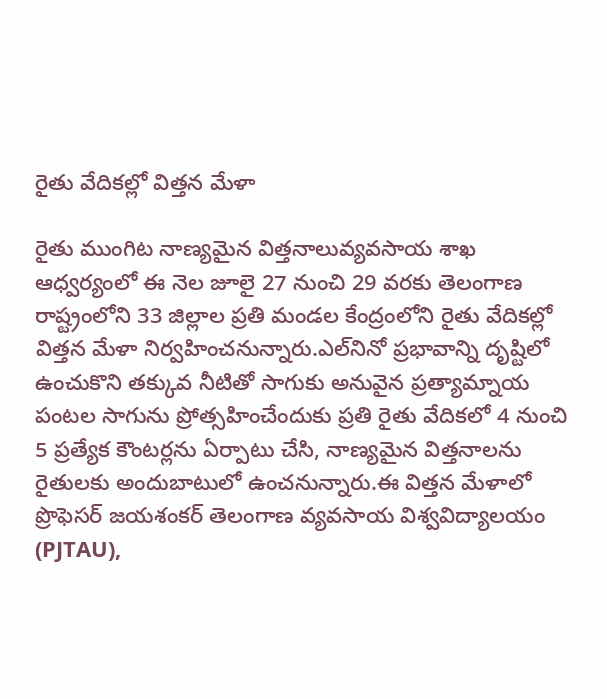రైతు వేదికల్లో విత్తన మేళా

రైతు ముంగిట నాణ్యమైన విత్తనాలువ్యవసాయ శాఖ ఆధ్వర్యంలో ఈ నెల జూలై 27 నుంచి 29 వరకు తెలంగాణ రాష్ట్రంలోని 33 జిల్లాల ప్రతి మండల కేంద్రంలోని రైతు వేదికల్లో విత్తన మేళా నిర్వహించనున్నారు.ఎల్‌నినో ప్రభావాన్ని దృష్టిలో ఉంచుకొని తక్కువ నీటితో సాగుకు అనువైన ప్రత్యామ్నాయ పంటల సాగును ప్రోత్సహించేందుకు ప్రతి రైతు వేదికలో 4 నుంచి 5 ప్రత్యేక కౌంటర్లను ఏర్పాటు చేసి, నాణ్యమైన విత్తనాలను రైతులకు అందుబాటులో ఉంచనున్నారు.ఈ విత్తన మేళాలో ప్రొఫెసర్ జయశంకర్ తెలంగాణ వ్యవసాయ విశ్వవిద్యాలయం (PJTAU),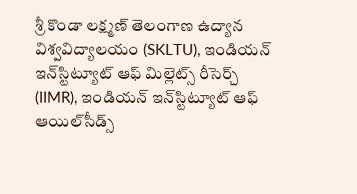శ్రీ కొండా లక్ష్మణ్ తెలంగాణ ఉద్యాన విశ్వవిద్యాలయం (SKLTU), ఇండియన్ ఇన్‌స్టిట్యూట్ ఆఫ్ మిల్లెట్స్ రీసెర్చ్ (IIMR), ఇండియన్ ఇన్‌స్టిట్యూట్ ఆఫ్ ఆయిల్‌సీడ్స్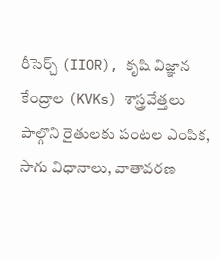రీసెర్చ్ (IIOR), కృషి విజ్ఞాన కేంద్రాల (KVKs) శాస్త్రవేత్తలు పాల్గొని రైతులకు పంటల ఎంపిక, సాగు విధానాలు, వాతావరణ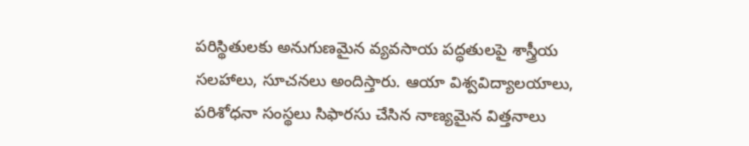పరిస్థితులకు అనుగుణమైన వ్యవసాయ పద్ధతులపై శాస్త్రీయ సలహాలు, సూచనలు అందిస్తారు. ఆయా విశ్వవిద్యాలయాలు, పరిశోధనా సంస్థలు సిఫారసు చేసిన నాణ్యమైన విత్తనాలు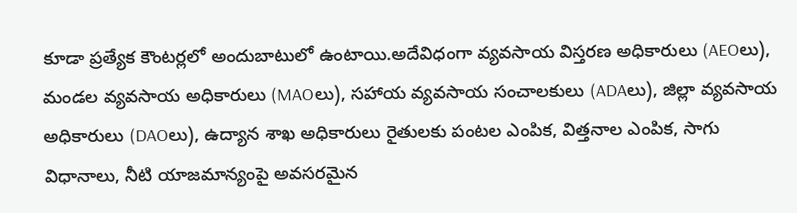కూడా ప్రత్యేక కౌంటర్లలో అందుబాటులో ఉంటాయి.అదేవిధంగా వ్యవసాయ విస్తరణ అధికారులు (AEOలు), మండల వ్యవసాయ అధికారులు (MAOలు), సహాయ వ్యవసాయ సంచాలకులు (ADAలు), జిల్లా వ్యవసాయ అధికారులు (DAOలు), ఉద్యాన శాఖ అధికారులు రైతులకు పంటల ఎంపిక, విత్తనాల ఎంపిక, సాగు విధానాలు, నీటి యాజమాన్యంపై అవసరమైన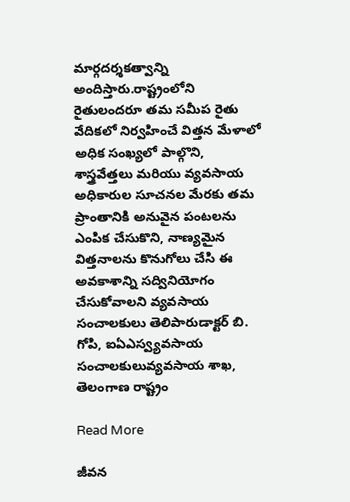మార్గదర్శకత్వాన్ని అందిస్తారు.రాష్ట్రంలోని రైతులందరూ తమ సమీప రైతు వేదికలో నిర్వహించే విత్తన మేళాలో అధిక సంఖ్యలో పాల్గొని, శాస్త్రవేత్తలు మరియు వ్యవసాయ అధికారుల సూచనల మేరకు తమ ప్రాంతానికి అనువైన పంటలను ఎంపిక చేసుకొని, నాణ్యమైన విత్తనాలను కొనుగోలు చేసి ఈ అవకాశాన్ని సద్వినియోగం చేసుకోవాలని వ్యవసాయ సంచాలకులు తెలిపారుడాక్టర్ బి. గోపి, ఐఏఎస్వ్యవసాయ సంచాలకులువ్యవసాయ శాఖ, తెలంగాణ రాష్ట్రం

Read More

జీవన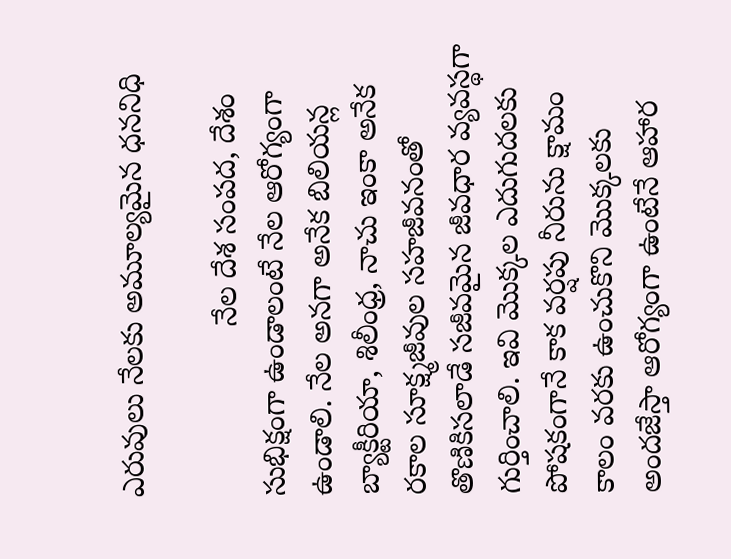ఎరువులు నేలకు అమూల్యమైన ధననిధి

                    నేల దేశ సంపద, దేశం సుభిక్షంగా ఉండాలంటే నేల ఆరోగ్యంగా ఉండాలి. నేల అనగా అనేక బిలియన్ల బ్యాక్టీరియా, శిలీంధ్ర, నాచు ఇంకా అనేక రకాల సూక్ష్మజీవుల సహజీవనంతో తొణికిసలాడే సజీవమైన జీవధార వ్యవస్థగా గుర్తించాలి. ఇవి మొక్కల ఎదుగుదలకు పోషకంగానే కాక వర్షపు నీరును క్షామం కాలం వరకు ఉంచుకొని మొక్కలకు అందజేస్తా ఆరోగ్యంగా ఉంటేనే ఆహార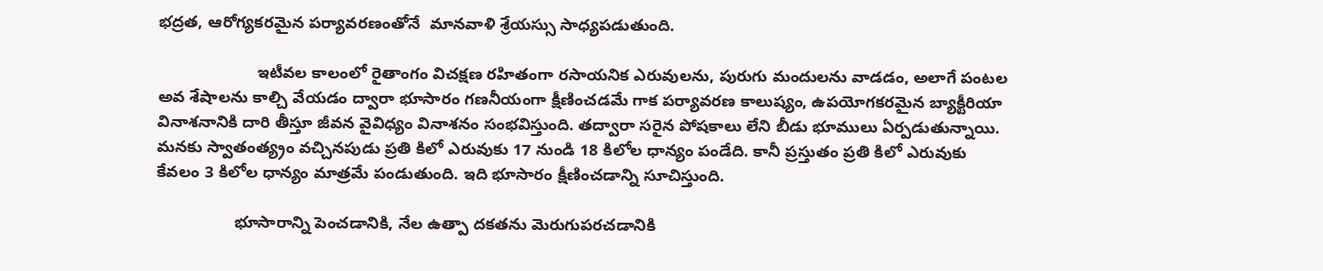భద్రత, ఆరోగ్యకరమైన పర్యావరణంతోనే  మానవాళి శ్రేయస్సు సాధ్యపడుతుంది.

                      ఇటీవల కాలంలో రైతాంగం విచక్షణ రహితంగా రసాయనిక ఎరువులను, పురుగు మందులను వాడడం, అలాగే పంటల అవ శేషాలను కాల్చి వేయడం ద్వారా భూసారం గణనీయంగా క్షీణించడమే గాక పర్యావరణ కాలుష్యం, ఉపయోగకరమైన బ్యాక్టీరియా వినాశనానికి దారి తీస్తూ జీవన వైవిధ్యం వినాశనం సంభవిస్తుంది. తద్వారా సరైన పోషకాలు లేని బీడు భూములు ఏర్పడుతున్నాయి. మనకు స్వాతంత్య్రం వచ్చినపుడు ప్రతి కిలో ఎరువుకు 17 నుండి 18 కిలోల ధాన్యం పండేది. కానీ ప్రస్తుతం ప్రతి కిలో ఎరువుకు కేవలం 3 కిలోల ధాన్యం మాత్రమే పండుతుంది. ఇది భూసారం క్షీణించడాన్ని సూచిస్తుంది.

                 భూసారాన్ని పెంచడానికి, నేల ఉత్పా దకతను మెరుగుపరచడానికి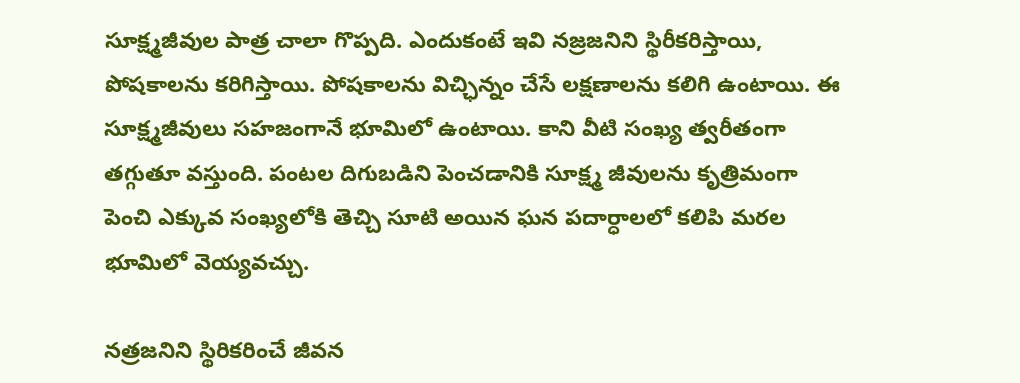సూక్ష్మజీవుల పాత్ర చాలా గొప్పది. ఎందుకంటే ఇవి నజ్రజనిని స్థిరీకరిస్తాయి, పోషకాలను కరిగిస్తాయి. పోషకాలను విచ్ఛిన్నం చేసే లక్షణాలను కలిగి ఉంటాయి. ఈ సూక్ష్మజీవులు సహజంగానే భూమిలో ఉంటాయి. కాని వీటి సంఖ్య త్వరీతంగా తగ్గుతూ వస్తుంది. పంటల దిగుబడిని పెంచడానికి సూక్ష్మ జీవులను కృత్రిమంగా పెంచి ఎక్కువ సంఖ్యలోకి తెచ్చి సూటి అయిన ఘన పదార్ధాలలో కలిపి మరల భూమిలో వెయ్యవచ్చు.

నత్రజనిని స్థిరికరించే జీవన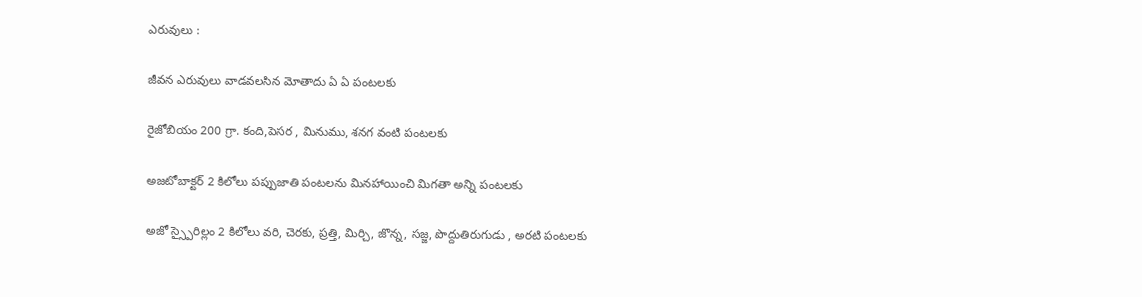ఎరువులు :

జీవన ఎరువులు వాడవలసిన మోతాదు ఏ ఏ పంటలకు

రైజోబియం 200 గ్రా. కంది,పెసర , మినుము, శనగ వంటి పంటలకు

అజటోబాక్టర్ 2 కిలోలు పప్పుజాతి పంటలను మినహాయించి మిగతా అన్ని పంటలకు

అజో స్స్పైరిల్లం 2 కిలోలు వరి, చెరకు, ప్రత్తి, మిర్చి, జొన్న, సజ్జ, పొద్దుతిరుగుడు , అరటి పంటలకు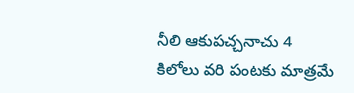నీలి ఆకుపచ్చనాచు 4 కిలోలు వరి పంటకు మాత్రమే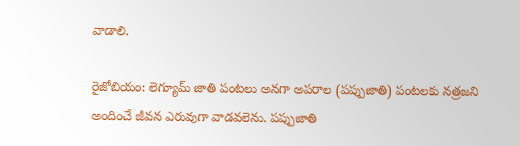వాడాలి.

రైజోబియం: లెగ్యూమ్‌ జాతి పంటలు అనగా అపరాల (పప్పుజాతి) పంటలకు నత్రజని అందించే జీవన ఎరువుగా వాడవలెను. పప్పుజాతి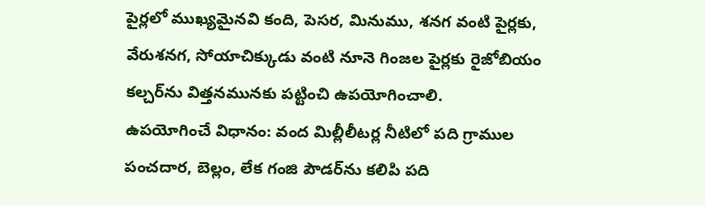పైర్లలో ముఖ్యమైనవి కంది, పెసర, మినుము, శనగ వంటి పైర్లకు, వేరుశనగ, సోయాచిక్కుడు వంటి నూనె గింజల పైర్లకు రైజోబియం కల్చర్‌ను విత్తనమునకు పట్టించి ఉపయోగించాలి.
ఉపయోగించే విధానం: వంద మిల్లీలీటర్ల నీటిలో పది గ్రాముల పంచదార, బెల్లం, లేక గంజి పౌడర్‌ను కలిపి పది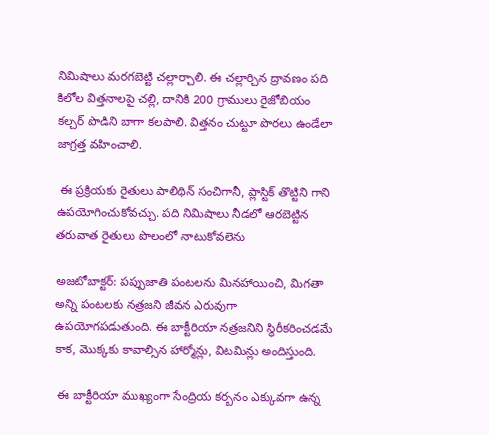నిమిషాలు మరగబెట్టి చల్లార్చాలి. ఈ చల్లార్చిన ద్రావణం పది కిలోల విత్తనాలపై చల్లి, దానికి 200 గ్రాములు రైజోబియం కల్చర్‌ పొడిని బాగా కలపాలి. విత్తనం చుట్టూ పొరలు ఉండేలా జాగ్రత్త వహించాలి.

 ఈ ప్రక్రియకు రైతులు పాలిథిన్‌ సంచిగానీ, ప్లాస్టిక్‌ తొట్టిని గాని ఉపయోగించుకోవచ్చు. పది నిమిషాలు నీడలో ఆరబెట్టిన తరువాత రైతులు పొలంలో నాటుకోవలెను

అజటోబాక్టర్‌: పప్పుజాతి పంటలను మినహాయించి, మిగతా అన్ని పంటలకు నత్రజని జీవన ఎరువుగా ఉపయోగపడుతుంది. ఈ బాక్టీరియా నత్రజనిని స్థిరీకరించడమే కాక, మొక్కకు కావాల్సిన హార్మోన్లు, విటమిన్లు అందిస్తుంది.

 ఈ బాక్టీరియా ముఖ్యంగా సేంద్రియ కర్బనం ఎక్కువగా ఉన్న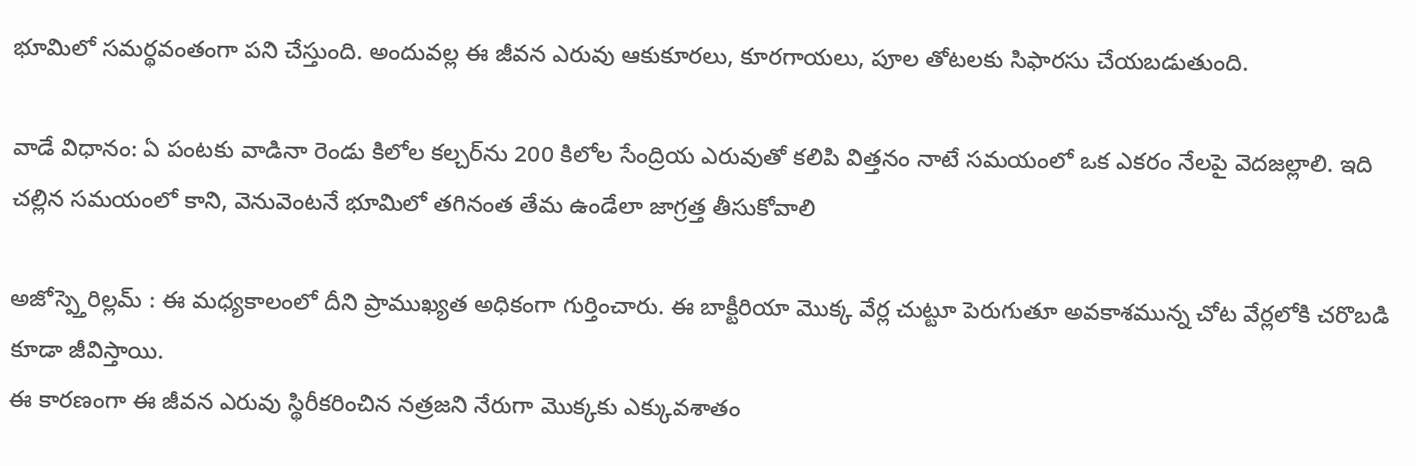భూమిలో సమర్థవంతంగా పని చేస్తుంది. అందువల్ల ఈ జీవన ఎరువు ఆకుకూరలు, కూరగాయలు, పూల తోటలకు సిఫారసు చేయబడుతుంది.

వాడే విధానం: ఏ పంటకు వాడినా రెండు కిలోల కల్చర్‌ను 200 కిలోల సేంద్రియ ఎరువుతో కలిపి విత్తనం నాటే సమయంలో ఒక ఎకరం నేలపై వెదజల్లాలి. ఇది చల్లిన సమయంలో కాని, వెనువెంటనే భూమిలో తగినంత తేమ ఉండేలా జాగ్రత్త తీసుకోవాలి

అజోస్ప్తెరిల్లమ్‌ : ఈ మధ్యకాలంలో దీని ప్రాముఖ్యత అధికంగా గుర్తించారు. ఈ బాక్టీరియా మొక్క వేర్ల చుట్టూ పెరుగుతూ అవకాశమున్న చోట వేర్లలోకి చరొబడి కూడా జీవిస్తాయి.
ఈ కారణంగా ఈ జీవన ఎరువు స్థిరీకరించిన నత్రజని నేరుగా మొక్కకు ఎక్కువశాతం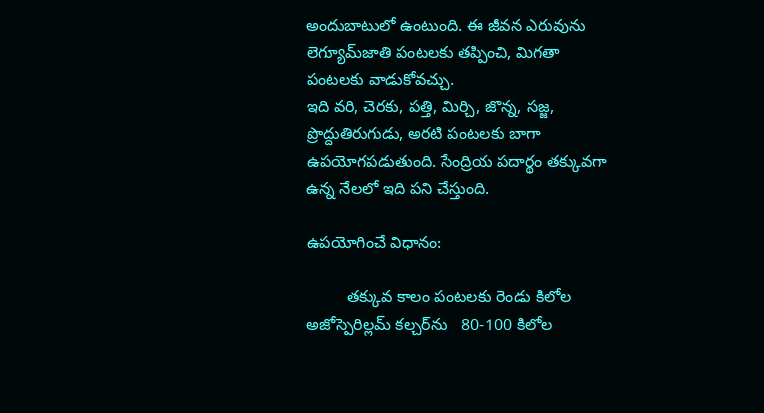అందుబాటులో ఉంటుంది. ఈ జీవన ఎరువును లెగ్యూమ్‌జాతి పంటలకు తప్పించి, మిగతా పంటలకు వాడుకోవచ్చు.
ఇది వరి, చెరకు, పత్తి, మిర్చి, జొన్న, సజ్జ, ప్రొద్దుతిరుగుడు, అరటి పంటలకు బాగా ఉపయోగపడుతుంది. సేంద్రియ పదార్థం తక్కువగా ఉన్న నేలలో ఇది పని చేస్తుంది.

ఉపయోగించే విధానం:

         తక్కువ కాలం పంటలకు రెండు కిలోల అజోస్పెరిల్లమ్‌ కల్చర్‌ను   80-100 కిలోల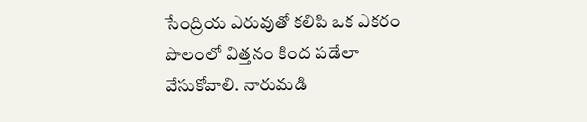సేంద్రియ ఎరువుతో కలిపి ఒక ఎకరం పొలంలో విత్తనం కింద పడేలా వేసుకోవాలి. నారుమడి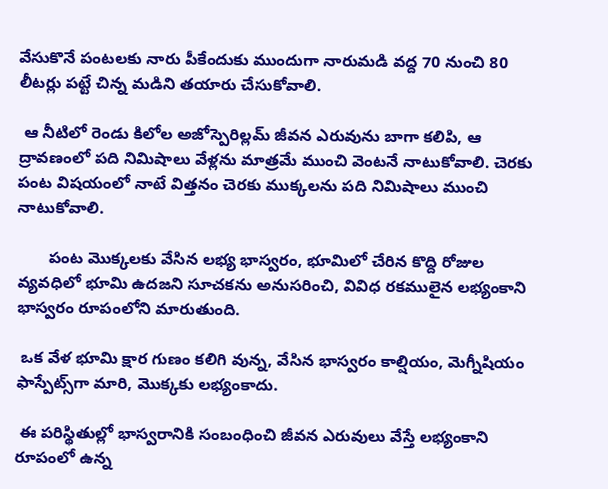వేసుకొనే పంటలకు నారు పీకేందుకు ముందుగా నారుమడి వద్ద 70 నుంచి 80 లీటర్లు పట్టే చిన్న మడిని తయారు చేసుకోవాలి.

 ఆ నీటిలో రెండు కిలోల అజోస్పెరిల్లమ్‌ జీవన ఎరువును బాగా కలిపి, ఆ ద్రావణంలో పది నిమిషాలు వేళ్లను మాత్రమే ముంచి వెంటనే నాటుకోవాలి. చెరకు పంట విషయంలో నాటే విత్తనం చెరకు ముక్కలను పది నిమిషాలు ముంచి నాటుకోవాలి.

       పంట మొక్కలకు వేసిన లభ్య భాస్వరం, భూమిలో చేరిన కొద్ది రోజుల వ్యవధిలో భూమి ఉదజని సూచకను అనుసరించి, వివిధ రకములైన లభ్యంకాని భాస్వరం రూపంలోని మారుతుంది.

 ఒక వేళ భూమి క్షార గుణం కలిగి వున్న, వేసిన భాస్వరం కాల్షియం, మెగ్నీషియం ఫాస్పేట్స్‌గా మారి, మొక్కకు లభ్యంకాదు.

 ఈ పరిస్థితుల్లో భాస్వరానికి సంబంధించి జీవన ఎరువులు వేస్తే లభ్యంకాని రూపంలో ఉన్న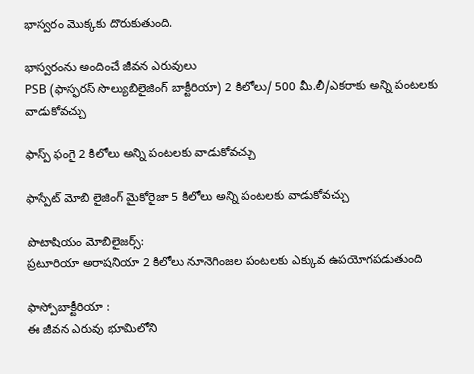భాస్వరం మొక్కకు దొరుకుతుంది.

భాస్వరంను అందించే జీవన ఎరువులు
PSB (ఫాస్ఫరస్ సొల్యుబిలైజింగ్ బాక్టీరియా) 2 కిలోలు/ 500 మీ.లీ/ఎకరాకు అన్ని పంటలకు వాడుకోవచ్చు

ఫాస్ప్ ఫంగై 2 కిలోలు అన్ని పంటలకు వాడుకోవచ్చు

ఫాస్పేట్ మోబి లైజింగ్ మైకోరైజా 5 కిలోలు అన్ని పంటలకు వాడుకోవచ్చు

పొటాషియం మోబిలైజర్స్:
ప్రటూరియా అరాషనియా 2 కిలోలు నూనెగింజల పంటలకు ఎక్కువ ఉపయోగపడుతుంది

ఫాస్పోబాక్టీరియా :
ఈ జీవన ఎరువు భూమిలోని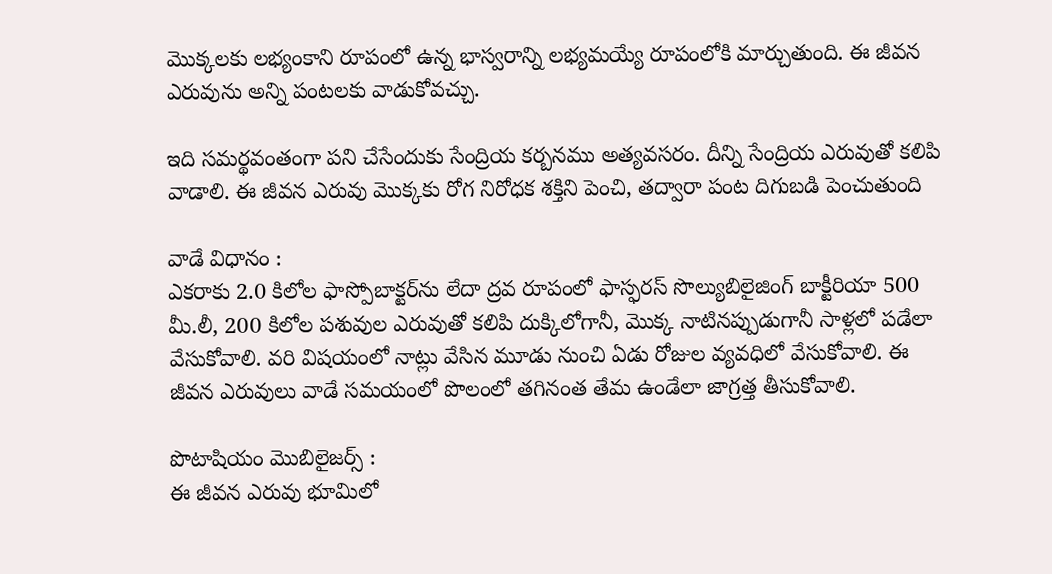మొక్కలకు లభ్యంకాని రూపంలో ఉన్న భాస్వరాన్ని లభ్యమయ్యే రూపంలోకి మార్చుతుంది. ఈ జీవన ఎరువును అన్ని పంటలకు వాడుకోవచ్చు.

ఇది సమర్థవంతంగా పని చేసేందుకు సేంద్రియ కర్బనము అత్యవసరం. దీన్ని సేంద్రియ ఎరువుతో కలిపి వాడాలి. ఈ జీవన ఎరువు మొక్కకు రోగ నిరోధక శక్తిని పెంచి, తద్వారా పంట దిగుబడి పెంచుతుంది

వాడే విధానం :
ఎకరాకు 2.0 కిలోల ఫాస్పోబాక్టర్‌ను లేదా ద్రవ రూపంలో ఫాస్ఫరస్ సొల్యుబిలైజింగ్ బాక్టీరియా 500 మీ.లీ, 200 కిలోల పశువుల ఎరువుతో కలిపి దుక్కిలోగానీ, మొక్క నాటినప్పుడుగానీ సాళ్లలో పడేలా వేసుకోవాలి. వరి విషయంలో నాట్లు వేసిన మూడు నుంచి ఏడు రోజుల వ్యవధిలో వేసుకోవాలి. ఈ జీవన ఎరువులు వాడే సమయంలో పొలంలో తగినంత తేమ ఉండేలా జాగ్రత్త తీసుకోవాలి.

పొటాషియం మొబిలైజర్స్ :
ఈ జీవన ఎరువు భూమిలో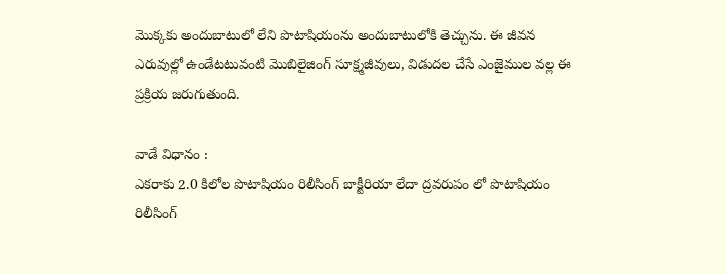మొక్కకు అందుబాటులో లేని పొటాషియంను అందుబాటులోకి తెచ్చును. ఈ జీవన ఎరువుల్లో ఉండేటటువంటి మొబిలైజింగ్ సూక్ష్మజీవులు, విడుదల చేసే ఎంజైముల వల్ల ఈ ప్రక్రియ జరుగుతుంది.

వాడే విధానం :
ఎకరాకు 2.0 కిలోల పొటాషియం రిలీసింగ్ బాక్టీరియా లేదా ద్రవరుపం లో పొటాషియం రిలీసింగ్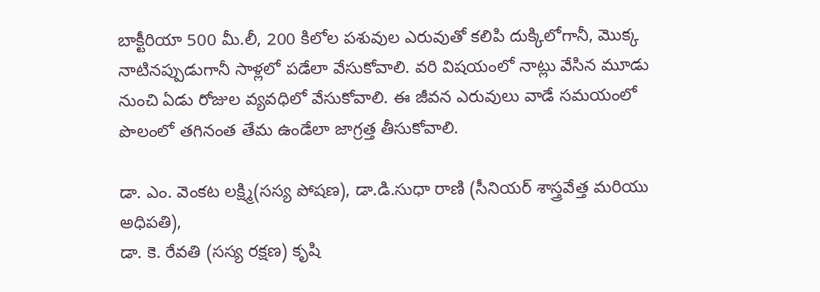బాక్టీరియా 500 మీ.లీ, 200 కిలోల పశువుల ఎరువుతో కలిపి దుక్కిలోగానీ, మొక్క నాటినప్పుడుగానీ సాళ్లలో పడేలా వేసుకోవాలి. వరి విషయంలో నాట్లు వేసిన మూడు నుంచి ఏడు రోజుల వ్యవధిలో వేసుకోవాలి. ఈ జీవన ఎరువులు వాడే సమయంలో పొలంలో తగినంత తేమ ఉండేలా జాగ్రత్త తీసుకోవాలి.

డా. ఎం. వెంకట లక్ష్మి(సస్య పోషణ), డా.డి.సుధా రాణి (సీనియర్ శాస్త్రవేత్త మరియు అధిపతి),
డా. కె. రేవతి (సస్య రక్షణ) కృషి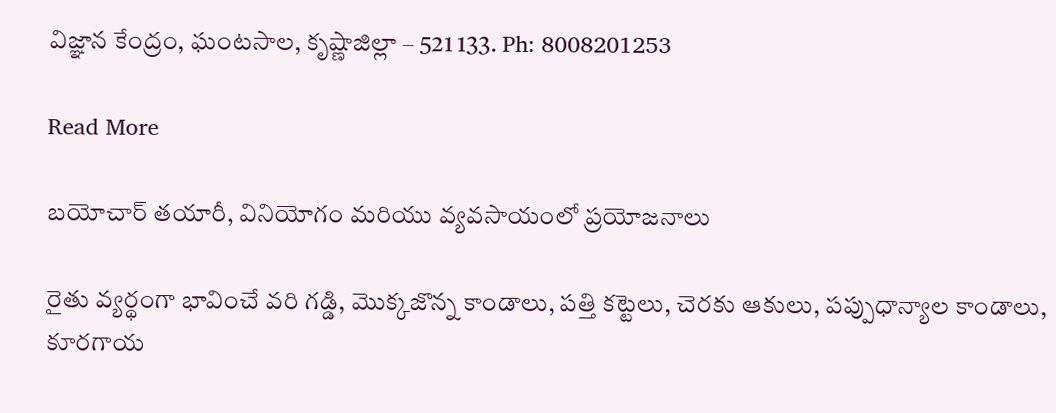విజ్ఞాన కేంద్రం, ఘంటసాల, కృష్ణాజిల్లా – 521 133. Ph: 8008201253

Read More

బయోచార్ తయారీ, వినియోగం మరియు వ్యవసాయంలో ప్రయోజనాలు

రైతు వ్యర్థంగా భావించే వరి గడ్డి, మొక్కజొన్న కాండాలు, పత్తి కట్టెలు, చెరకు ఆకులు, పప్పుధాన్యాల కాండాలు, కూరగాయ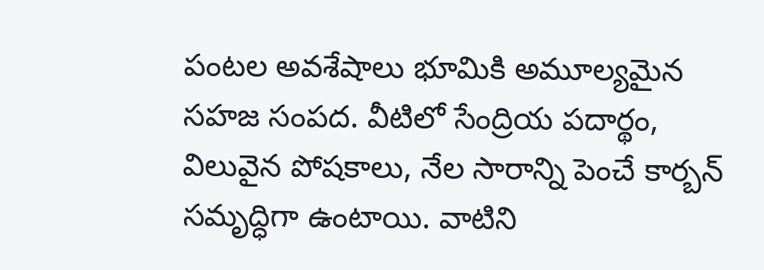పంటల అవశేషాలు భూమికి అమూల్యమైన సహజ సంపద. వీటిలో సేంద్రియ పదార్థం, విలువైన పోషకాలు, నేల సారాన్ని పెంచే కార్బన్ సమృద్ధిగా ఉంటాయి. వాటిని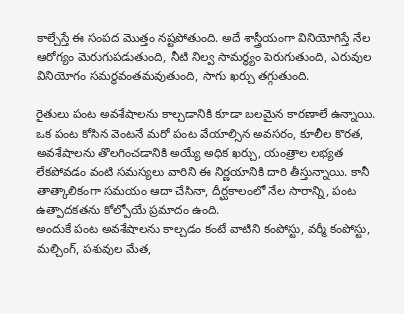కాల్చేస్తే ఈ సంపద మొత్తం నష్టపోతుంది. అదే శాస్త్రీయంగా వినియోగిస్తే నేల ఆరోగ్యం మెరుగుపడుతుంది, నీటి నిల్వ సామర్థ్యం పెరుగుతుంది, ఎరువుల వినియోగం సమర్థవంతమవుతుంది, సాగు ఖర్చు తగ్గుతుంది.

రైతులు పంట అవశేషాలను కాల్చడానికి కూడా బలమైన కారణాలే ఉన్నాయి. ఒక పంట కోసిన వెంటనే మరో పంట వేయాల్సిన అవసరం, కూలీల కొరత, అవశేషాలను తొలగించడానికి అయ్యే అధిక ఖర్చు, యంత్రాల లభ్యత లేకపోవడం వంటి సమస్యలు వారిని ఈ నిర్ణయానికి దారి తీస్తున్నాయి. కానీ తాత్కాలికంగా సమయం ఆదా చేసినా, దీర్ఘకాలంలో నేల సారాన్ని, పంట ఉత్పాదకతను కోల్పోయే ప్రమాదం ఉంది.
అందుకే పంట అవశేషాలను కాల్చడం కంటే వాటిని కంపోస్టు, వర్మీ కంపోస్టు, మల్చింగ్, పశువుల మేత,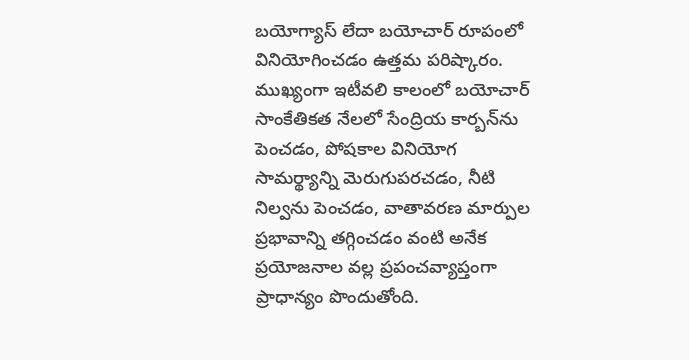బయోగ్యాస్ లేదా బయోచార్ రూపంలో వినియోగించడం ఉత్తమ పరిష్కారం. ముఖ్యంగా ఇటీవలి కాలంలో బయోచార్ సాంకేతికత నేలలో సేంద్రియ కార్బన్‌ను పెంచడం, పోషకాల వినియోగ సామర్థ్యాన్ని మెరుగుపరచడం, నీటి నిల్వను పెంచడం, వాతావరణ మార్పుల ప్రభావాన్ని తగ్గించడం వంటి అనేక ప్రయోజనాల వల్ల ప్రపంచవ్యాప్తంగా ప్రాధాన్యం పొందుతోంది.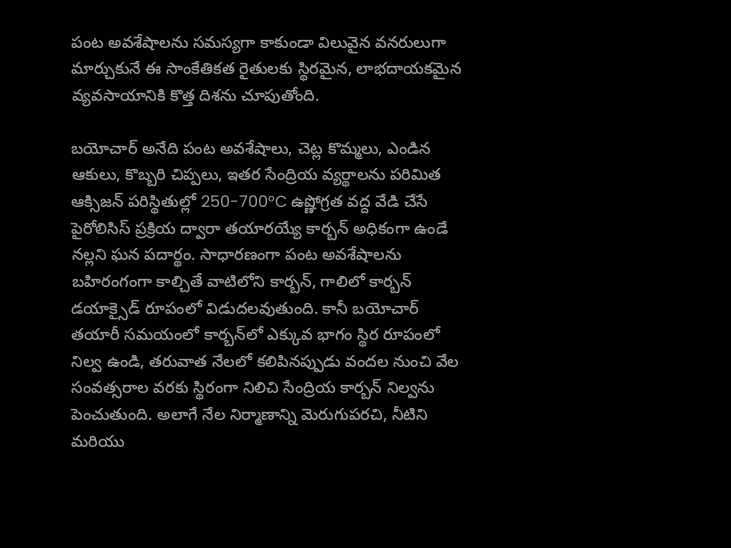పంట అవశేషాలను సమస్యగా కాకుండా విలువైన వనరులుగా మార్చుకునే ఈ సాంకేతికత రైతులకు స్థిరమైన, లాభదాయకమైన వ్యవసాయానికి కొత్త దిశను చూపుతోంది.

బయోచార్ అనేది పంట అవశేషాలు, చెట్ల కొమ్మలు, ఎండిన ఆకులు, కొబ్బరి చిప్పలు, ఇతర సేంద్రియ వ్యర్థాలను పరిమిత ఆక్సిజన్ పరిస్థితుల్లో 250-700°C ఉష్ణోగ్రత వద్ద వేడి చేసే పైరోలిసిస్ ప్రక్రియ ద్వారా తయారయ్యే కార్బన్ అధికంగా ఉండే నల్లని ఘన పదార్థం. సాధారణంగా పంట అవశేషాలను బహిరంగంగా కాల్చితే వాటిలోని కార్బన్, గాలిలో కార్బన్ డయాక్సైడ్ రూపంలో విడుదలవుతుంది. కానీ బయోచార్ తయారీ సమయంలో కార్బన్‌లో ఎక్కువ భాగం స్థిర రూపంలో నిల్వ ఉండి, తరువాత నేలలో కలిపినప్పుడు వందల నుంచి వేల సంవత్సరాల వరకు స్థిరంగా నిలిచి సేంద్రియ కార్బన్ నిల్వను పెంచుతుంది. అలాగే నేల నిర్మాణాన్ని మెరుగుపరచి, నీటిని మరియు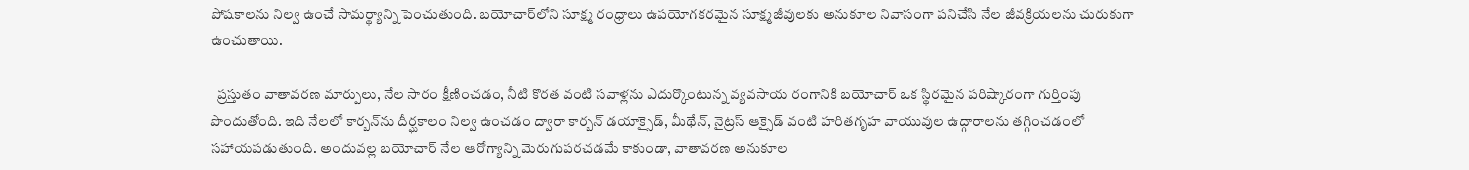పోషకాలను నిల్వ ఉంచే సామర్థ్యాన్ని పెంచుతుంది. బయోచార్‌లోని సూక్ష్మ రంధ్రాలు ఉపయోగకరమైన సూక్ష్మజీవులకు అనుకూల నివాసంగా పనిచేసి నేల జీవక్రియలను చురుకుగా ఉంచుతాయి.

  ప్రస్తుతం వాతావరణ మార్పులు, నేల సారం క్షీణించడం, నీటి కొరత వంటి సవాళ్లను ఎదుర్కొంటున్న వ్యవసాయ రంగానికి బయోచార్ ఒక స్థిరమైన పరిష్కారంగా గుర్తింపు పొందుతోంది. ఇది నేలలో కార్బన్‌ను దీర్ఘకాలం నిల్వ ఉంచడం ద్వారా కార్బన్ డయాక్సైడ్, మీథేన్, నైట్రస్ ఆక్సైడ్ వంటి హరితగృహ వాయువుల ఉద్గారాలను తగ్గించడంలో సహాయపడుతుంది. అందువల్ల బయోచార్ నేల ఆరోగ్యాన్ని మెరుగుపరచడమే కాకుండా, వాతావరణ అనుకూల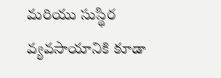మరియు సుస్థిర వ్యవసాయానికి కూడా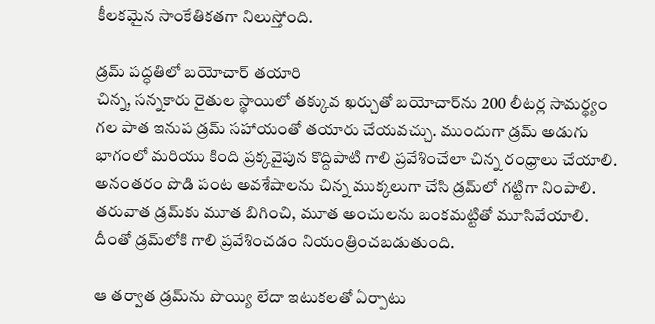కీలకమైన సాంకేతికతగా నిలుస్తోంది.

డ్రమ్ పద్ధతిలో బయోచార్ తయారి
చిన్న, సన్నకారు రైతుల స్థాయిలో తక్కువ ఖర్చుతో బయోచార్‌ను 200 లీటర్ల సామర్థ్యం గల పాత ఇనుప డ్రమ్ సహాయంతో తయారు చేయవచ్చు. ముందుగా డ్రమ్ అడుగు భాగంలో మరియు కింది ప్రక్కవైపున కొద్దిపాటి గాలి ప్రవేశించేలా చిన్న రంధ్రాలు చేయాలి. అనంతరం పొడి పంట అవశేషాలను చిన్న ముక్కలుగా చేసి డ్రమ్‌లో గట్టిగా నింపాలి. తరువాత డ్రమ్‌కు మూత బిగించి, మూత అంచులను బంకమట్టితో మూసివేయాలి. దీంతో డ్రమ్‌లోకి గాలి ప్రవేశించడం నియంత్రించబడుతుంది.

ఆ తర్వాత డ్రమ్‌ను పొయ్యి లేదా ఇటుకలతో ఏర్పాటు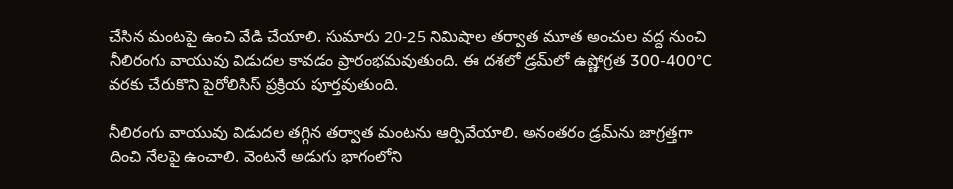చేసిన మంటపై ఉంచి వేడి చేయాలి. సుమారు 20-25 నిమిషాల తర్వాత మూత అంచుల వద్ద నుంచి నీలిరంగు వాయువు విడుదల కావడం ప్రారంభమవుతుంది. ఈ దశలో డ్రమ్‌లో ఉష్ణోగ్రత 300-400°C వరకు చేరుకొని పైరోలిసిస్ ప్రక్రియ పూర్తవుతుంది.

నీలిరంగు వాయువు విడుదల తగ్గిన తర్వాత మంటను ఆర్పివేయాలి. అనంతరం డ్రమ్‌ను జాగ్రత్తగా దించి నేలపై ఉంచాలి. వెంటనే అడుగు భాగంలోని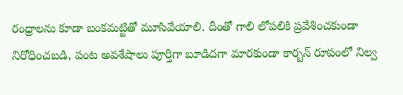రంధ్రాలను కూడా బంకమట్టితో మూసివేయాలి. దీంతో గాలి లోపలికి ప్రవేశించకుండా నిరోధించబడి, పంట అవశేషాలు పూర్తిగా బూడిదగా మారకుండా కార్బన్ రూపంలో నిల్వ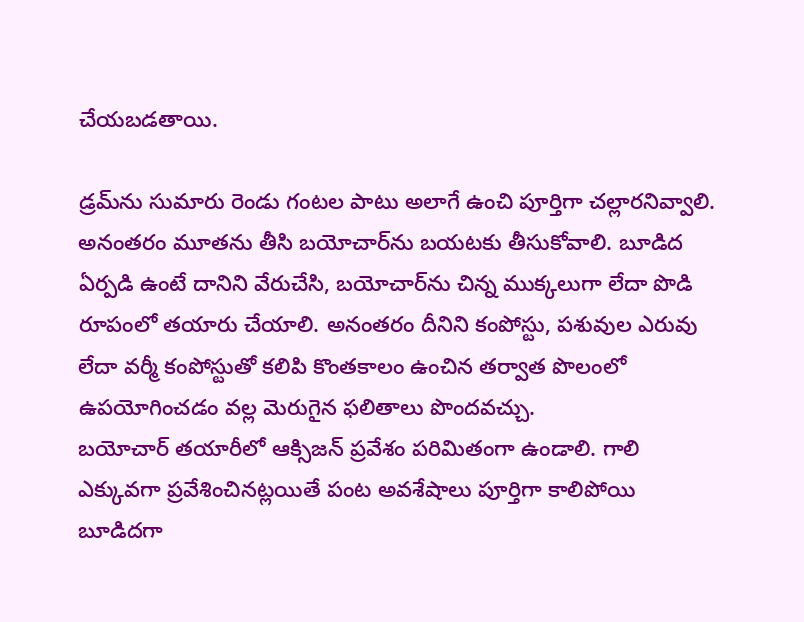చేయబడతాయి.

డ్రమ్‌ను సుమారు రెండు గంటల పాటు అలాగే ఉంచి పూర్తిగా చల్లారనివ్వాలి. అనంతరం మూతను తీసి బయోచార్‌ను బయటకు తీసుకోవాలి. బూడిద ఏర్పడి ఉంటే దానిని వేరుచేసి, బయోచార్‌ను చిన్న ముక్కలుగా లేదా పొడి రూపంలో తయారు చేయాలి. అనంతరం దీనిని కంపోస్టు, పశువుల ఎరువు లేదా వర్మీ కంపోస్టుతో కలిపి కొంతకాలం ఉంచిన తర్వాత పొలంలో ఉపయోగించడం వల్ల మెరుగైన ఫలితాలు పొందవచ్చు.
బయోచార్ తయారీలో ఆక్సిజన్ ప్రవేశం పరిమితంగా ఉండాలి. గాలి ఎక్కువగా ప్రవేశించినట్లయితే పంట అవశేషాలు పూర్తిగా కాలిపోయి బూడిదగా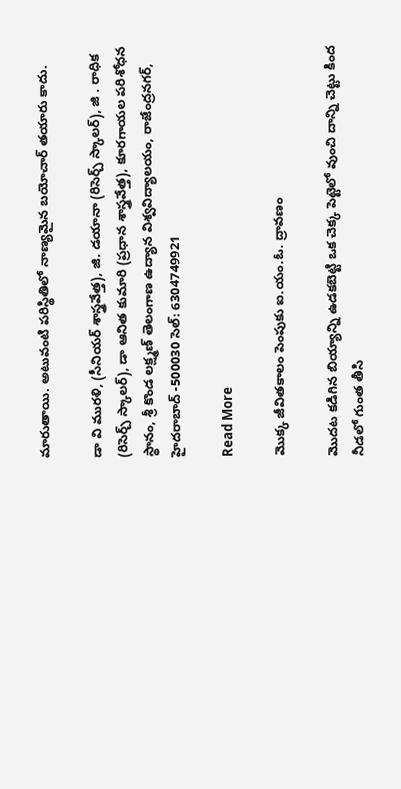మారుతాయి. అటువంటి పరిస్థితిలో నాణ్యమైన బయోచార్ తయారు కాదు.

డా వి మురళి, (సీనియర్ శాస్త్రవేత్త), జి. డయానా (రిసెర్చ్ స్కాలర్), జి . రాధిక (రిసెర్చ్ స్కాలర్), డా ఆనిత కుమారి (ప్రధాన శాస్త్రవేత్త), కూరగాయల పరిశోధన స్థానం, శ్రీ కొండ లక్ష్మణ్ తెలంగాణ ఉద్యాన విశ్వవిద్యాలయం, రాజేంద్రనగర్, హైదరాబాద్ -500030 సెల్: 6304749921

Read More

మొక్క జీవితకాలం పెంపుకు ఐ.యం.ఓ. ద్రావణం

మొదట కడిగిన బియ్యాన్ని ఉడకబెట్టి ఒక చెక్క పెట్టెలో వుంచి దాన్ని చెట్టు కింద నీడలో గుంత తీసి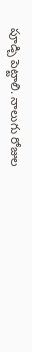పూడ్చి పెట్టాలి. నాలుగు రోజుల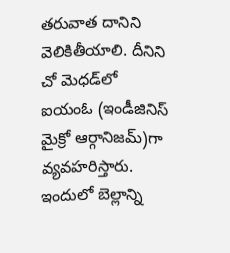తరువాత దానిని వెలికితీయాలి. దీనిని చో మెధడ్‌లో ఐయంఓ (ఇండీజినిస్ మైక్రో ఆర్గానిజమ్)గా వ్యవహరిస్తారు. ఇందులో బెల్లాన్ని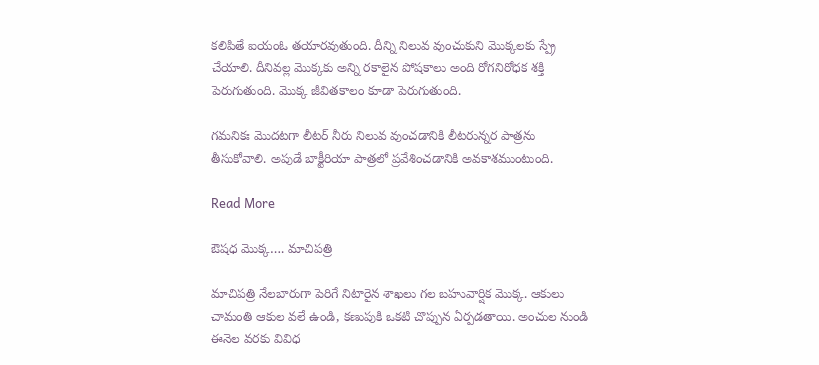కలిపితే ఐయంఓ తయారవుతుంది. దీన్ని నిలువ వుంచుకుని మొక్కలకు స్ప్రే చేయాలి. దీనివల్ల మొక్కకు అన్ని రకాలైన పోషకాలు అంది రోగనిరోధక శక్తి పెరుగుతుంది. మొక్క జీవితకాలం కూడా పెరుగుతుంది.

గమనికః మొదటగా లీటర్ నీరు నిలువ వుంచడానికి లీటరున్నర పాత్రను తీసుకోవాలి. అపుడే బాక్టీరియా పాత్రలో ప్రవేశించడానికి అవకాశముంటుంది.

Read More

ఔషధ మొక్క…. మాచిపత్రి

మాచిపత్రి నేలబారుగా పెరిగే నిటారైన శాఖలు గల బహువార్షిక మొక్క. ఆకులు చామంతి ఆకుల వలే ఉండి, కణుపుకి ఒకటి చొప్పున ఏర్పడతాయి. అంచుల నుండి ఈనెల వరకు వివిధ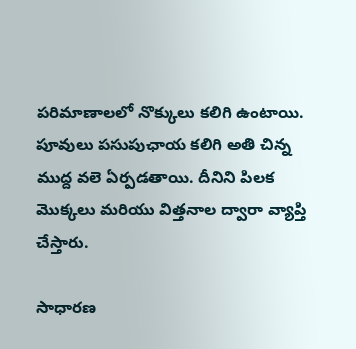పరిమాణాలలో నొక్కులు కలిగి ఉంటాయి. పూవులు పసుపుఛాయ కలిగి అతి చిన్న ముద్ద వలె ఏర్పడతాయి. దీనిని పిలక మొక్కలు మరియు విత్తనాల ద్వారా వ్యాప్తి చేస్తారు.

సాధారణ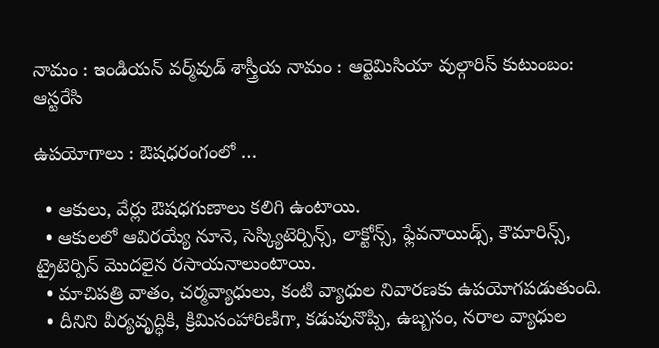నామం : ఇండియన్ వర్మ్‌వుడ్ శాస్త్రీయ నామం : ఆర్టెమిసియా వుల్గారిస్ కుటుంబం: ఆస్టరేసి

ఉపయోగాలు : ఔషధరంగంలో …

  • ఆకులు, వేర్లు ఔషధగుణాలు కలిగి ఉంటాయి.
  • ఆకులలో ఆవిరయ్యే నూనె, సెస్క్యిటెర్పిన్స్, లాక్టోన్స్, ఫ్లేవనాయిడ్స్, కౌమారిన్స్, ట్రైటెర్పిన్ మొదలైన రసాయనాలుంటాయి.
  • మాచిపత్రి వాతం, చర్మవ్యాధులు, కంటి వ్యాధుల నివారణకు ఉపయోగపడుతుంది.
  • దీనిని వీర్యవృద్ధికి, క్రిమిసంహారిణిగా, కడుపునొప్పి, ఉబ్బసం, నరాల వ్యాధుల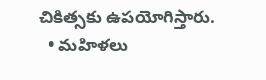చికిత్సకు ఉపయోగిస్తారు.
  • మహిళలు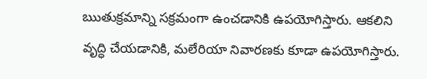ఋతుక్రమాన్ని సక్రమంగా ఉంచడానికి ఉపయోగిస్తారు. ఆకలిని వృద్ధి చేయడానికి, మలేరియా నివారణకు కూడా ఉపయోగిస్తారు.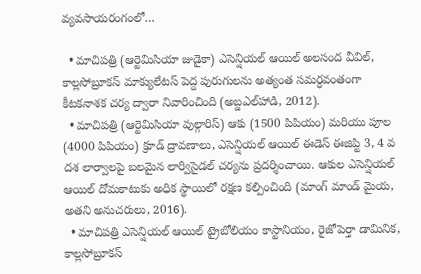వ్యవసాయరంగంలో…

  • మాచిపత్రి (ఆర్టెమిసియా జుడైకా) ఎసెన్షియల్ ఆయిల్ అలసంద వీవిల్, కాల్లసోబ్రూకస్ మాక్యులేటస్ పెద్ద పురుగులను అత్యంత సమర్ధవంతంగా కీటకనాశక చర్య ద్వారా నివారించింది (అబ్డఎల్‌హాడి, 2012).
  • మాచిపత్రి (ఆర్టెమిసియా వుల్గారిస్) ఆకు (1500 పిపియం) మరియు పూల (4000 పిపియం) క్రూడ్ ద్రావణాలు, ఎసెన్షియల్ ఆయిల్ ఈడెస్ ఈజిప్టి 3, 4 వ దశ లార్వాలపై బలమైన లార్విసైడల్ చర్యను ప్రదర్శించాయి. ఆకుల ఎసెన్షియల్ ఆయిల్ దోమకాటుకు అధిక స్థాయిలో రక్షణ కల్పించింది (మాంగ్ మాండ్ మైయ, అతని అనుచరులు, 2016).
  • మాచిపత్రి ఎసెన్షియల్ ఆయిల్ ట్రైబోలియం కాస్టానియం, రైజోపెర్తా డామినిక, కాల్లసోబ్రూకస్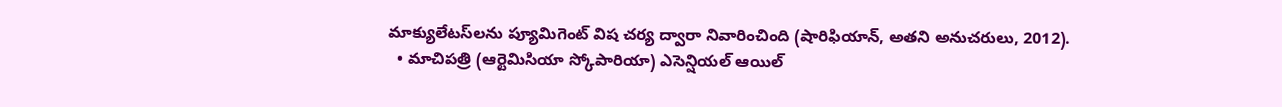మాక్యులేటస్‌లను ప్యూమిగెంట్ విష చర్య ద్వారా నివారించింది (షారిఫియాన్, అతని అనుచరులు, 2012).
  • మాచిపత్రి (ఆర్టెమిసియా స్కోపారియా) ఎసెన్షియల్ ఆయిల్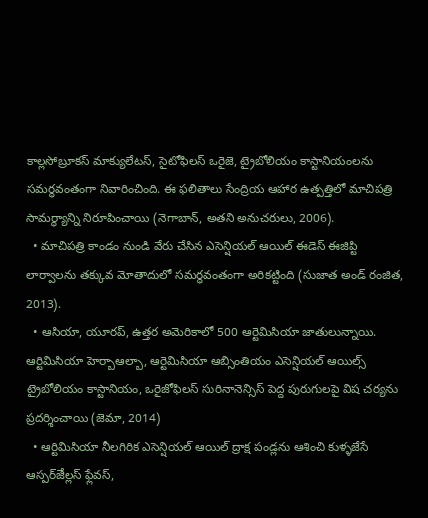కాల్లసోబ్రూకస్ మాక్యులేటస్, సైటోఫిలస్ ఒరైజె, ట్రైబోలియం కాస్టానియంలను సమర్ధవంతంగా నివారించింది. ఈ ఫలితాలు సేంద్రియ ఆహార ఉత్పత్తిలో మాచిపత్రి సామర్థ్యాన్ని నిరూపించాయి (నెగాబాన్, అతని అనుచరులు, 2006).
  • మాచిపత్రి కాండం నుండి వేరు చేసిన ఎసెన్షియల్ ఆయిల్ ఈడెస్ ఈజిప్టి లార్వాలను తక్కువ మోతాదులో సమర్ధవంతంగా అరికట్టింది (సుజాత అండ్ రంజిత, 2013).
  • ఆసియా, యూరప్, ఉత్తర అమెరికాలో 500 ఆర్టెమిసియా జాతులున్నాయి. ఆర్టిమిసియా హెర్బాఆల్బా, ఆర్టెమిసియా ఆబ్సింతియం ఎసెన్షియల్ ఆయిల్స్ ట్రైబోలియం కాస్టానియం, ఒరైజోఫిలస్ సురినానెన్సిస్ పెద్ద పురుగులపై విష చర్యను ప్రదర్శించాయి (జెమా, 2014)
  • ఆర్టిమిసియా నీలగిరిక ఎసెన్షియల్ ఆయిల్ ద్రాక్ష పండ్లను ఆశించి కుళ్ళజేసే ఆస్పర్ౙిల్లస్ ఫ్లేవస్,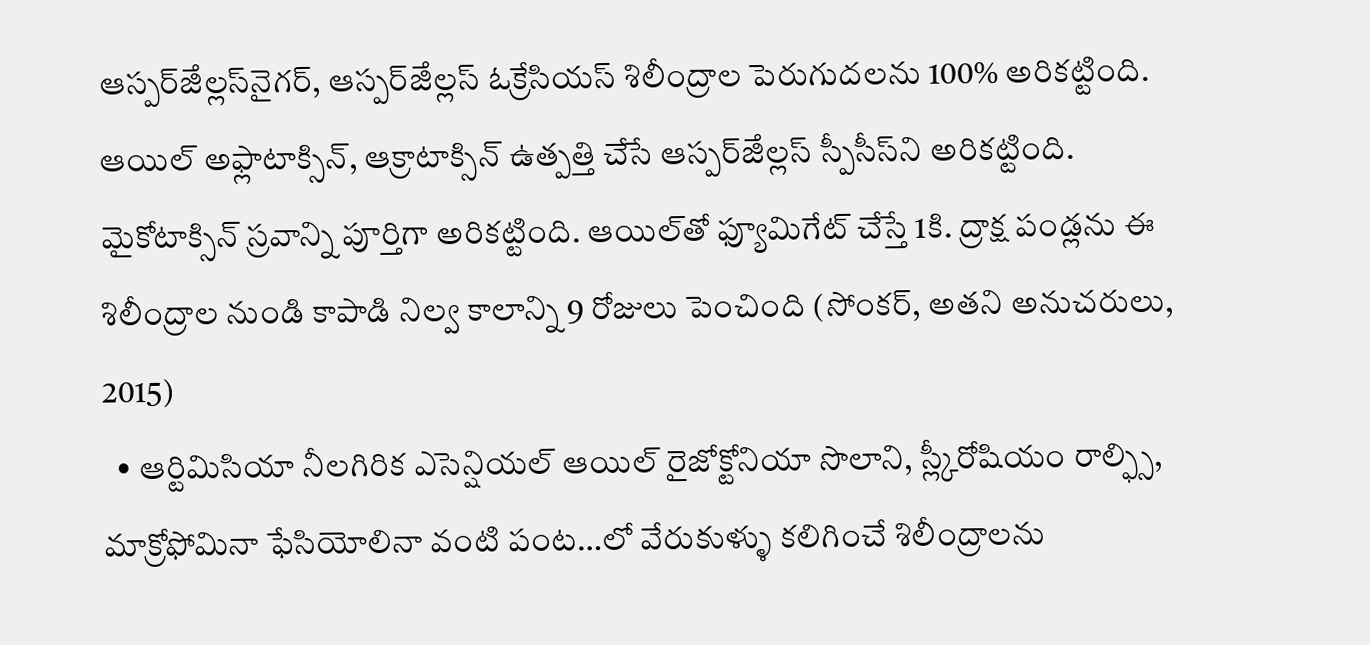ఆస్పర్ౙిల్లస్‌నైగర్, ఆస్పర్ౙిల్లస్ ఓక్రేసియస్ శిలీంద్రాల పెరుగుదలను 100% అరికట్టింది. ఆయిల్ అఫ్లాటాక్సిన్, ఆక్రాటాక్సిన్ ఉత్పత్తి చేసే ఆస్పర్ౙిల్లస్ స్పీసీస్‌ని అరికట్టింది. మైకోటాక్సిన్ స్రవాన్ని పూర్తిగా అరికట్టింది. ఆయిల్‌తో ఫ్యూమిగేట్ చేస్తే 1కి. ద్రాక్ష పండ్లను ఈ శిలీంద్రాల నుండి కాపాడి నిల్వ కాలాన్ని 9 రోజులు పెంచింది (సోంకర్, అతని అనుచరులు, 2015)
  • ఆర్టిమిసియా నీలగిరిక ఎసెన్షియల్ ఆయిల్ రైజోక్టోనియా సొలాని, స్ల్కీరోషియం రాల్ఫ్సి, మాక్రోఫోమినా ఫేసియోలినా వంటి పంట…లో వేరుకుళ్ళు కలిగించే శిలీంద్రాలను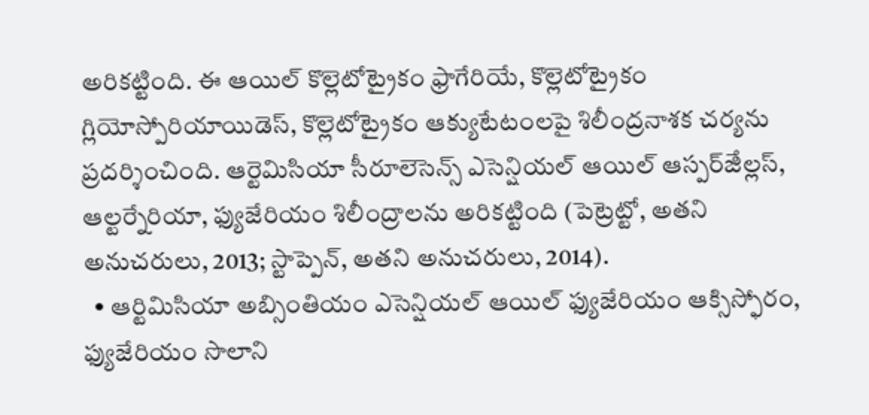అరికట్టింది. ఈ ఆయిల్ కొల్లెటోట్రైకం ఫ్రాగేరియే, కొల్లెటోట్రైకం గ్లియోస్పోరియాయిడెస్, కొల్లెటోట్రైకం ఆక్యుటేటంలపై శిలీంద్రనాశక చర్యను ప్రదర్శించింది. ఆర్టెమిసియా సీరూలెసెన్స్ ఎసెన్షియల్ ఆయిల్ ఆస్పర్ౙిల్లస్, ఆల్టర్నేరియా, ఫ్యుజేరియం శిలీంద్రాలను అరికట్టింది (పెట్రెట్టో, అతని అనుచరులు, 2013; స్టాప్పెన్, అతని అనుచరులు, 2014).
  • ఆర్టిమిసియా అబ్సింతియం ఎసెన్షియల్ ఆయిల్ ఫ్యుజేరియం ఆక్సిస్ఫోరం, ఫ్యుజేరియం సొలాని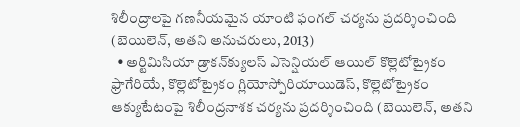శిలీంద్రాలపై గణనీయమైన యాంటి ఫంగల్ చర్యను ప్రదర్శించింది (బెయిలెన్, అతని అనుచరులు, 2013)
  • అర్టిమిసియా డ్రాకన్‌క్యులస్ ఎసెన్షియల్ ఆయిల్ కొల్లెటోట్రైకం ఫ్రాగేరియే, కొల్లెటోట్రైకం గ్లియోస్పోరియాయిడెస్, కొల్లెటోట్రైకం ఆక్యుటేటంపై శిలీంద్రనాశక చర్యను ప్రదర్శించింది (బెయిలెన్, అతని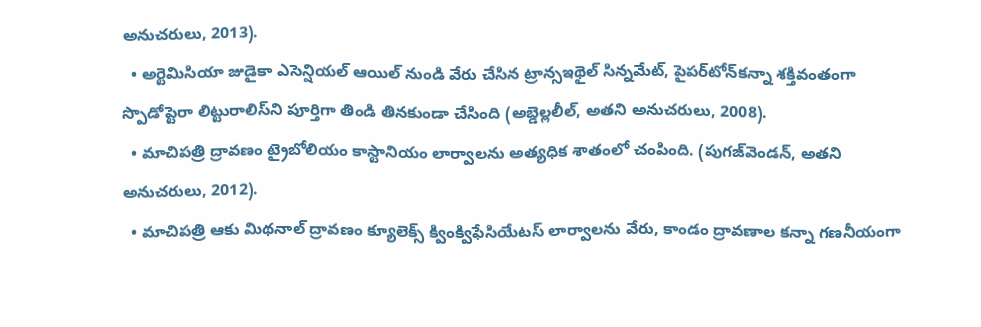అనుచరులు, 2013).
  • అర్టెమిసియా జుడైకా ఎసెన్షియల్ ఆయిల్ నుండి వేరు చేసిన ట్రాన్సఇథైల్ సిన్నమేట్, పైపర్‌టోన్‌కన్నా శక్తివంతంగా స్పొడోప్టెరా లిట్టురాలిస్‌ని పూర్తిగా తిండి తినకుండా చేసింది (అబ్డెల్లలీల్, అతని అనుచరులు, 2008).
  • మాచిపత్రి ద్రావణం ట్రైబోలియం కాస్టానియం లార్వాలను అత్యధిక శాతంలో చంపింది. (పుగజ్‌వెండన్, అతని అనుచరులు, 2012).
  • మాచిపత్రి ఆకు మిథనాల్ ద్రావణం క్యూలెక్స్ క్వింక్విఫేసియేటస్ లార్వాలను వేరు, కాండం ద్రావణాల కన్నా గణనీయంగా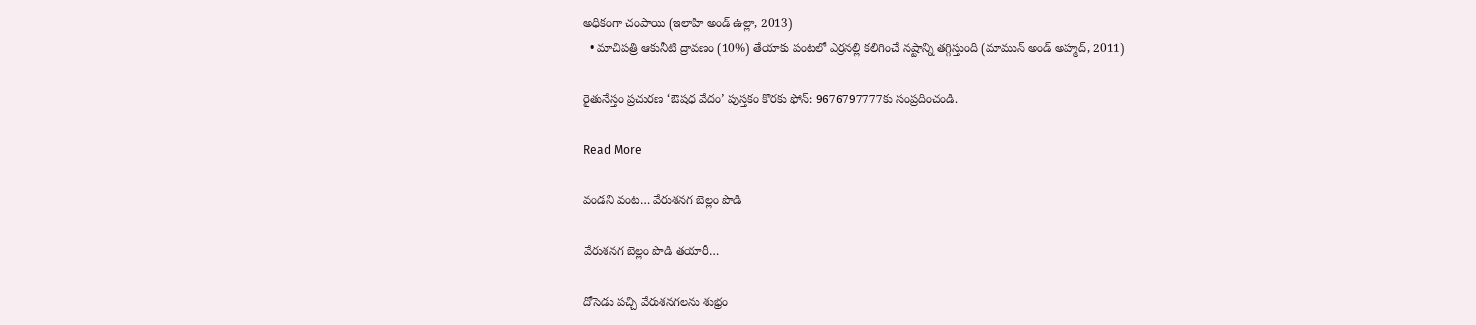అధికంగా చంపాయి (ఇలాహి అండ్ ఉల్లా, 2013)
  • మాచిపత్రి ఆకునీటి ద్రావణం (10%) తేయాకు పంటలో ఎర్రనల్లి కలిగించే నష్టాన్ని తగ్గిస్తుంది (మామున్ అండ్ అహ్మద్, 2011)

రైతునేస్తం ప్రచురణ ‘ఔషధ వేదం’ పుస్తకం కొరకు ఫోన్: 9676797777కు సంప్రదించండి.

Read More

వండని వంట… వేరుశనగ బెల్లం పొడి

వేరుశనగ బెల్లం పొడి తయారీ…

దోసెడు పచ్చి వేరుశనగలను శుభ్రం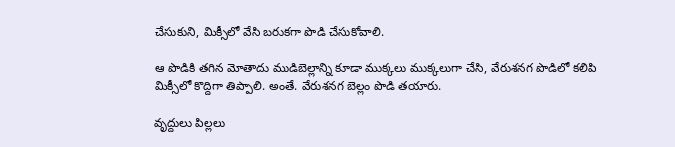చేసుకుని, మిక్సీలో వేసి బరుకగా పొడి చేసుకోవాలి.

ఆ పొడికి తగిన మోతాదు ముడిబెల్లాన్ని కూడా ముక్కలు ముక్కలుగా చేసి, వేరుశనగ పొడిలో కలిపి మిక్సీలో కొద్దిగా తిప్పాలి. అంతే. వేరుశనగ బెల్లం పొడి తయారు.

వృద్దులు పిల్లలు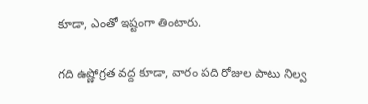కూడా, ఎంతో ఇష్టంగా తింటారు.

గది ఉష్ణోగ్రత వద్ద కూడా, వారం పది రోజుల పాటు నిల్వ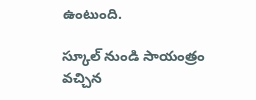ఉంటుంది.

స్కూల్ నుండి సాయంత్రం వచ్చిన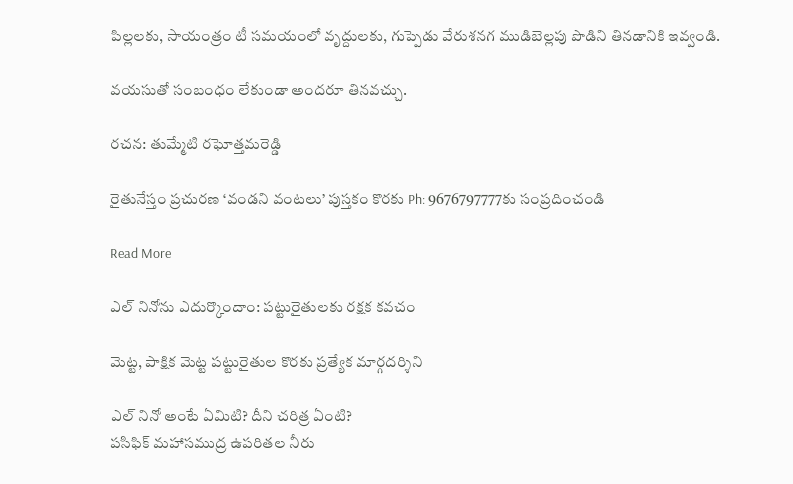పిల్లలకు, సాయంత్రం టీ సమయంలో వృద్దులకు, గుప్పెడు వేరుశనగ ముడిబెల్లపు పొడిని తినడానికి ఇవ్వండి.

వయసుతో సంబంధం లేకుండా అందరూ తినవచ్చు.

రచన: తుమ్మేటి రఘోత్తమరెడ్డి

రైతునేస్తం ప్రచురణ ‘వండని వంటలు’ పుస్తకం కొరకు Ph: 9676797777కు సంప్రదించండి

Read More

ఎల్ నినోను ఎదుర్కొందాం: పట్టురైతులకు రక్షక కవచం

మెట్ట, పాక్షిక మెట్ట పట్టురైతుల కొరకు ప్రత్యేక మార్గదర్శిని

ఎల్ నినో అంటే ఏమిటి? దీని చరిత్ర ఏంటి?
పసిఫిక్ మహాసముద్ర ఉపరితల నీరు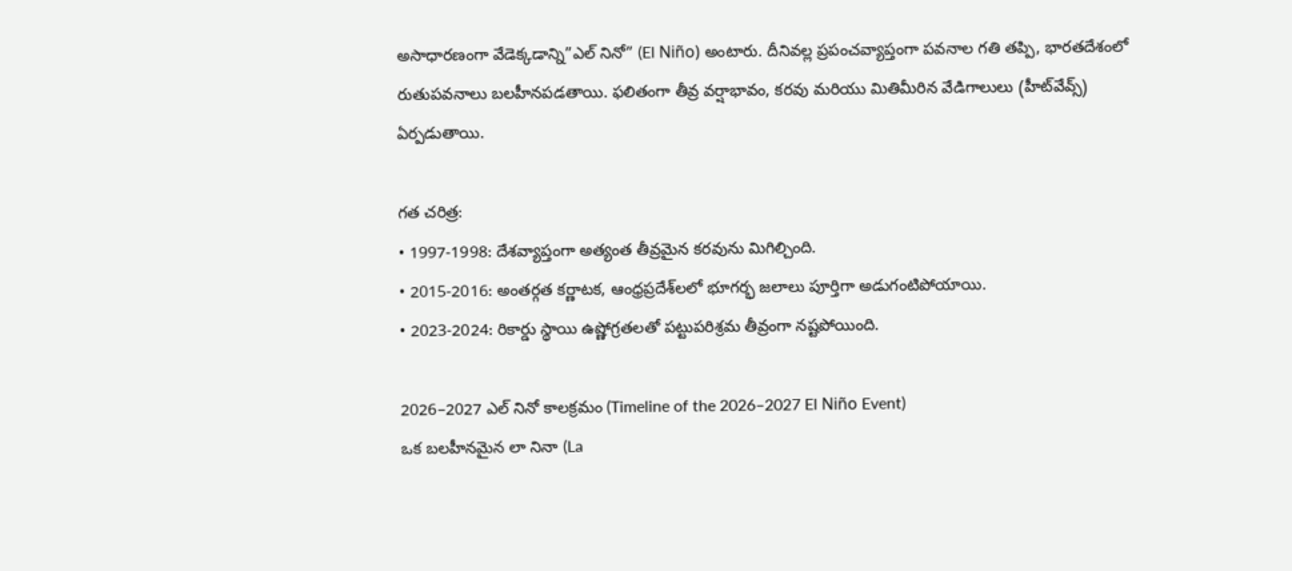అసాధారణంగా వేడెక్కడాన్ని”ఎల్ నినో” (El Niño) అంటారు. దీనివల్ల ప్రపంచవ్యాప్తంగా పవనాల గతి తప్పి, భారతదేశంలో రుతుపవనాలు బలహీనపడతాయి. ఫలితంగా తీవ్ర వర్షాభావం, కరవు మరియు మితిమీరిన వేడిగాలులు (హీట్‌వేవ్స్) ఏర్పడుతాయి.

గత చరిత్ర:
• 1997-1998: దేశవ్యాప్తంగా అత్యంత తీవ్రమైన కరవును మిగిల్చింది.
• 2015-2016: అంతర్గత కర్ణాటక, ఆంధ్రప్రదేశ్‌లలో భూగర్భ జలాలు పూర్తిగా అడుగంటిపోయాయి.
• 2023-2024: రికార్డు స్థాయి ఉష్ణోగ్రతలతో పట్టుపరిశ్రమ తీవ్రంగా నష్టపోయింది.

2026–2027 ఎల్ నినో కాలక్రమం (Timeline of the 2026–2027 El Niño Event)
ఒక బలహీనమైన లా నినా (La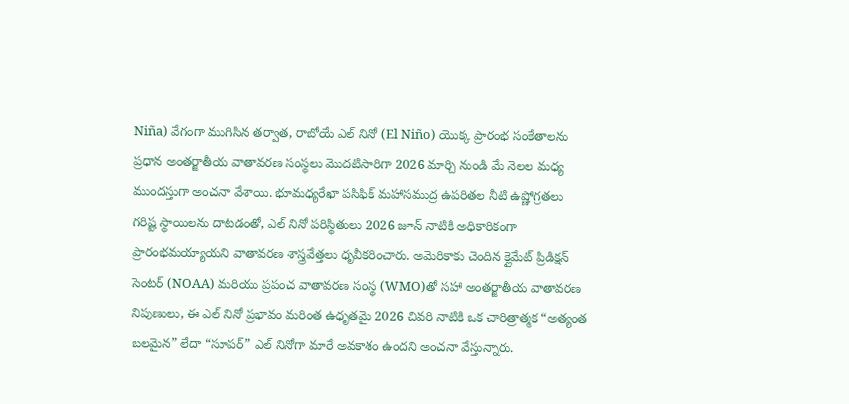Niña) వేగంగా ముగిసిన తర్వాత, రాబోయే ఎల్ నినో (El Niño) యొక్క ప్రారంభ సంకేతాలను ప్రధాన అంతర్జాతీయ వాతావరణ సంస్థలు మొదటిసారిగా 2026 మార్చి నుండి మే నెలల మధ్య ముందస్తుగా అంచనా వేశాయి. భూమధ్యరేఖా పసిఫిక్ మహాసముద్ర ఉపరితల నీటి ఉష్ణోగ్రతలు గరిష్ట స్థాయిలను దాటడంతో, ఎల్ నినో పరిస్థితులు 2026 జూన్ నాటికి అధికారికంగా ప్రారంభమయ్యాయని వాతావరణ శాస్త్రవేత్తలు ధృవీకరించారు. అమెరికాకు చెందిన క్లైమేట్ ప్రిడిక్షన్ సెంటర్ (NOAA) మరియు ప్రపంచ వాతావరణ సంస్థ (WMO)తో సహా అంతర్జాతీయ వాతావరణ నిపుణులు, ఈ ఎల్ నినో ప్రభావం మరింత ఉధృతమై 2026 చివరి నాటికి ఒక చారిత్రాత్మక “అత్యంత బలమైన” లేదా “సూపర్” ఎల్ నినోగా మారే అవకాశం ఉందని అంచనా వేస్తున్నారు.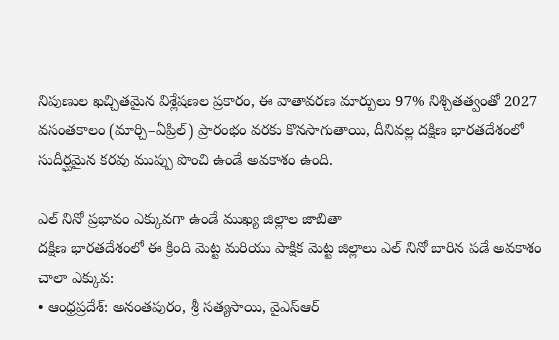నిపుణుల ఖచ్చితమైన విశ్లేషణల ప్రకారం, ఈ వాతావరణ మార్పులు 97% నిశ్చితత్వంతో 2027 వసంతకాలం (మార్చి–ఏప్రిల్) ప్రారంభం వరకు కొనసాగుతాయి, దీనివల్ల దక్షిణ భారతదేశంలో సుదీర్ఘమైన కరవు ముప్పు పొంచి ఉండే అవకాశం ఉంది.

ఎల్ నినో ప్రభావం ఎక్కువగా ఉండే ముఖ్య జిల్లాల జాబితా
దక్షిణ భారతదేశంలో ఈ క్రింది మెట్ట మరియు పాక్షిక మెట్ట జిల్లాలు ఎల్ నినో బారిన పడే అవకాశం చాలా ఎక్కువ:
• ఆంధ్రప్రదేశ్: అనంతపురం, శ్రీ సత్యసాయి, వైఎస్ఆర్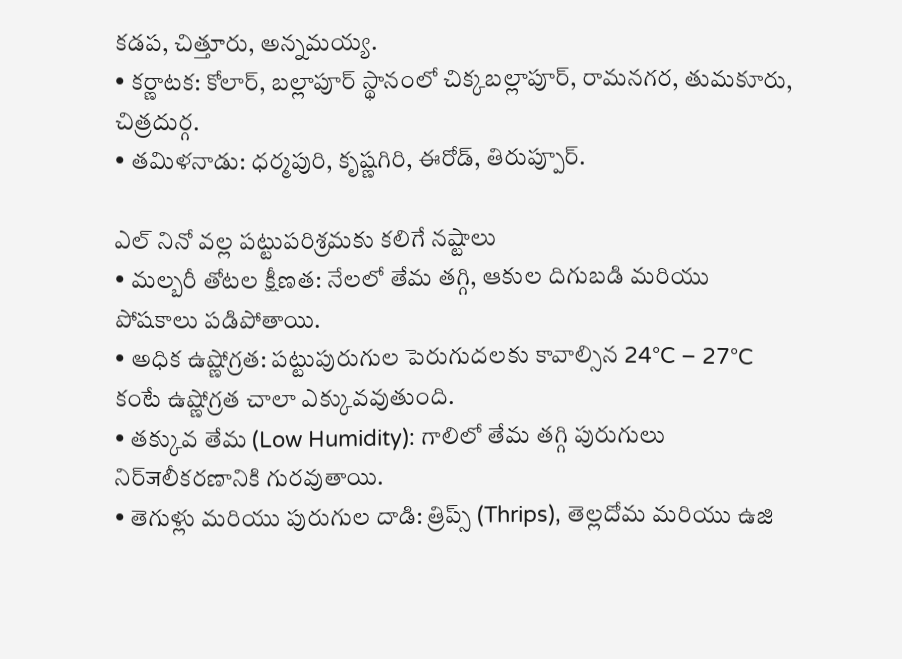కడప, చిత్తూరు, అన్నమయ్య.
• కర్ణాటక: కోలార్, బల్లాపూర్ స్థానంలో చిక్కబల్లాపూర్, రామనగర, తుమకూరు, చిత్రదుర్గ.
• తమిళనాడు: ధర్మపురి, కృష్ణగిరి, ఈరోడ్, తిరుప్పూర్.

ఎల్ నినో వల్ల పట్టుపరిశ్రమకు కలిగే నష్టాలు
• మల్బరీ తోటల క్షీణత: నేలలో తేమ తగ్గి, ఆకుల దిగుబడి మరియు పోషకాలు పడిపోతాయి.
• అధిక ఉష్ణోగ్రత: పట్టుపురుగుల పెరుగుదలకు కావాల్సిన 24°C – 27°C కంటే ఉష్ణోగ్రత చాలా ఎక్కువవుతుంది.
• తక్కువ తేమ (Low Humidity): గాలిలో తేమ తగ్గి పురుగులు నిర్जలీకరణానికి గురవుతాయి.
• తెగుళ్లు మరియు పురుగుల దాడి: త్రిప్స్ (Thrips), తెల్లదోమ మరియు ఉజి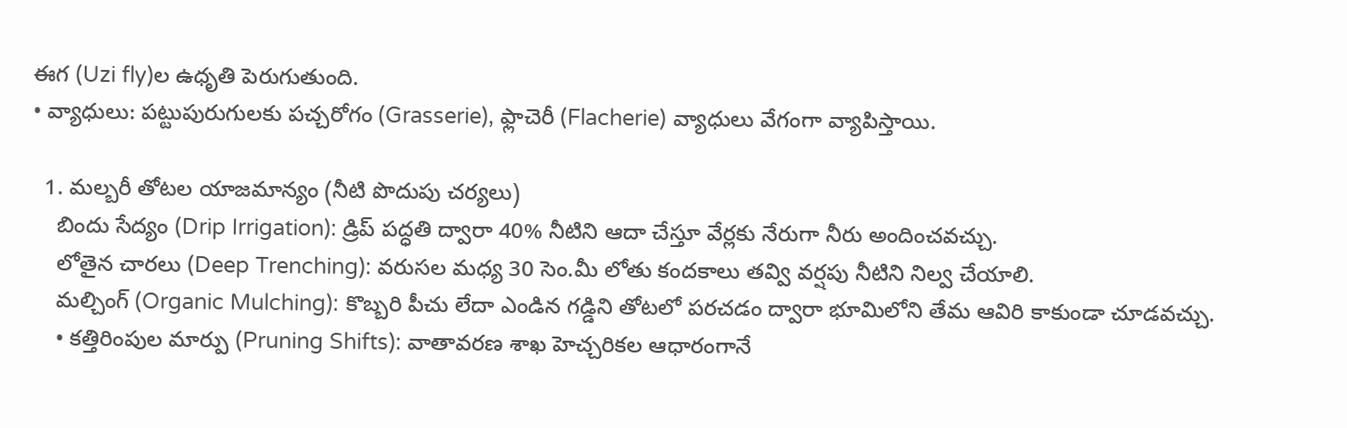ఈగ (Uzi fly)ల ఉధృతి పెరుగుతుంది.
• వ్యాధులు: పట్టుపురుగులకు పచ్చరోగం (Grasserie), ఫ్లాచెరీ (Flacherie) వ్యాధులు వేగంగా వ్యాపిస్తాయి.

  1. మల్బరీ తోటల యాజమాన్యం (నీటి పొదుపు చర్యలు)
    బిందు సేద్యం (Drip Irrigation): డ్రిప్ పద్ధతి ద్వారా 40% నీటిని ఆదా చేస్తూ వేర్లకు నేరుగా నీరు అందించవచ్చు.
    లోతైన చారలు (Deep Trenching): వరుసల మధ్య 30 సెం.మీ లోతు కందకాలు తవ్వి వర్షపు నీటిని నిల్వ చేయాలి.
    మల్చింగ్ (Organic Mulching): కొబ్బరి పీచు లేదా ఎండిన గడ్డిని తోటలో పరచడం ద్వారా భూమిలోని తేమ ఆవిరి కాకుండా చూడవచ్చు.
    • కత్తిరింపుల మార్పు (Pruning Shifts): వాతావరణ శాఖ హెచ్చరికల ఆధారంగానే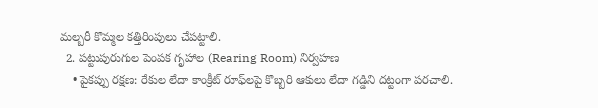మల్బరీ కొమ్మల కత్తిరింపులు చేపట్టాలి.
  2. పట్టుపురుగుల పెంపక గృహాల (Rearing Room) నిర్వహణ
    • పైకప్పు రక్షణ: రేకుల లేదా కాంక్రీట్ రూఫ్‌లపై కొబ్బరి ఆకులు లేదా గడ్డిని దట్టంగా పరచాలి.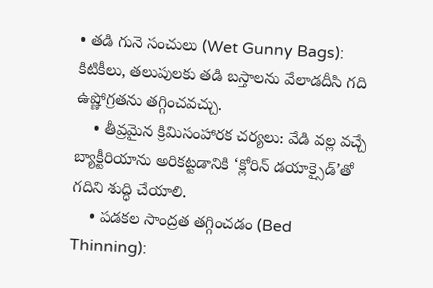• తడి గునె సంచులు (Wet Gunny Bags): కిటికీలు, తలుపులకు తడి బస్తాలను వేలాడదీసి గది ఉష్ణోగ్రతను తగ్గించవచ్చు.
    • తీవ్రమైన క్రిమిసంహారక చర్యలు: వేడి వల్ల వచ్చే బ్యాక్టీరియాను అరికట్టడానికి ‘క్లోరిన్ డయాక్సైడ్’తో గదిని శుద్ధి చేయాలి.
    • పడకల సాంద్రత తగ్గించడం (Bed Thinning):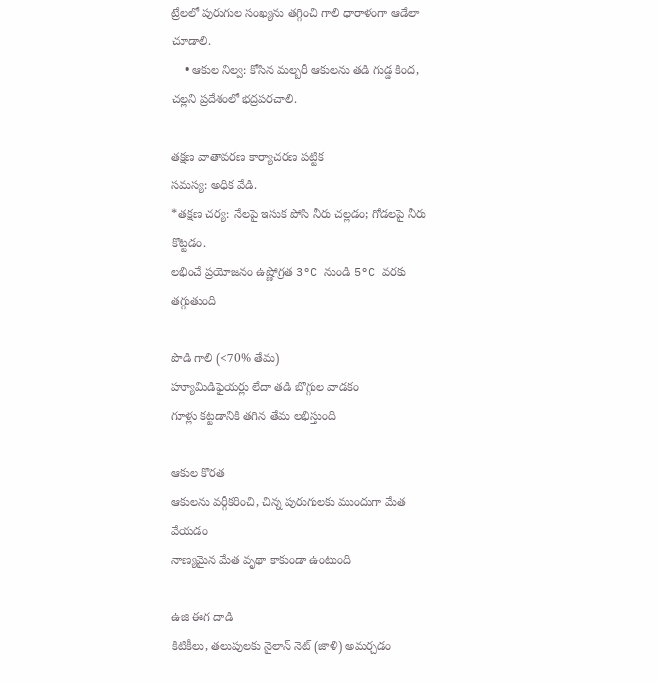ట్రేలలో పురుగుల సంఖ్యను తగ్గించి గాలి ధారాళంగా ఆడేలా చూడాలి.
    • ఆకుల నిల్వ: కోసిన మల్బరీ ఆకులను తడి గుడ్డ కింద, చల్లని ప్రదేశంలో భద్రపరచాలి.

తక్షణ వాతావరణ కార్యాచరణ పట్టిక
సమస్య: అధిక వేడి.
*తక్షణ చర్య: నేలపై ఇసుక పోసి నీరు చల్లడం; గోడలపై నీరు కొట్టడం.
లభించే ప్రయోజనం ఉష్ణోగ్రత 3°C నుండి 5°C వరకు తగ్గుతుంది

పొడి గాలి (<70% తేమ)
హ్యూమిడిఫైయర్లు లేదా తడి బొగ్గుల వాడకం
గూళ్లు కట్టడానికి తగిన తేమ లభిస్తుంది

ఆకుల కొరత
ఆకులను వర్గీకరించి, చిన్న పురుగులకు ముందుగా మేత వేయడం
నాణ్యమైన మేత వృథా కాకుండా ఉంటుంది

ఉజి ఈగ దాడి
కిటికీలు, తలుపులకు నైలాన్ నెట్ (జాళి) అమర్చడం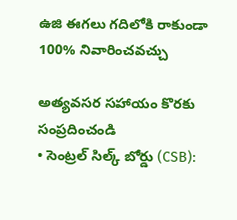ఉజి ఈగలు గదిలోకి రాకుండా 100% నివారించవచ్చు

అత్యవసర సహాయం కొరకు సంప్రదించండి
• సెంట్రల్ సిల్క్ బోర్డు (CSB):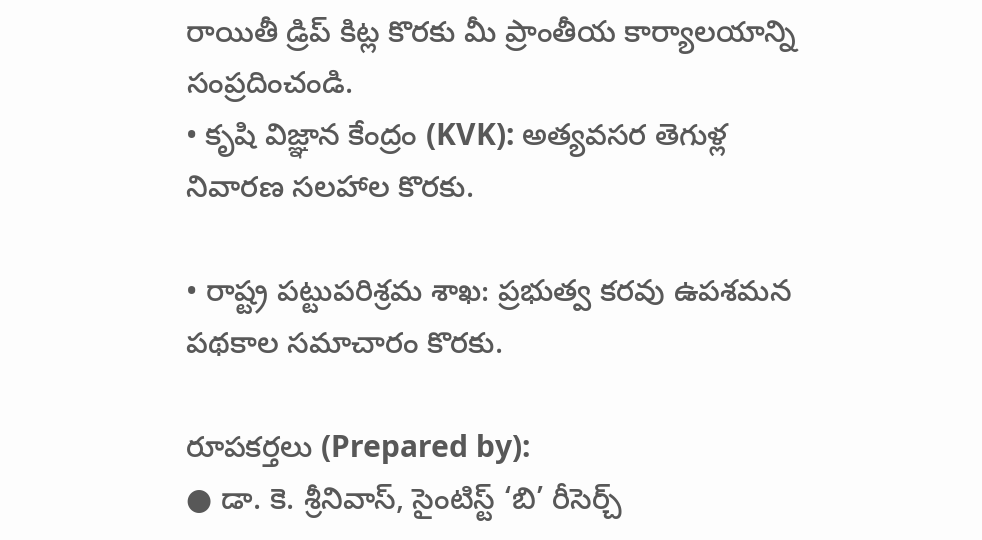రాయితీ డ్రిప్ కిట్ల కొరకు మీ ప్రాంతీయ కార్యాలయాన్ని సంప్రదించండి.
• కృషి విజ్ఞాన కేంద్రం (KVK): అత్యవసర తెగుళ్ల నివారణ సలహాల కొరకు.

• రాష్ట్ర పట్టుపరిశ్రమ శాఖ: ప్రభుత్వ కరవు ఉపశమన పథకాల సమాచారం కొరకు.

రూపకర్తలు (Prepared by):
● డా. కె. శ్రీనివాస్, సైంటిస్ట్ ‘బి’ రీసెర్చ్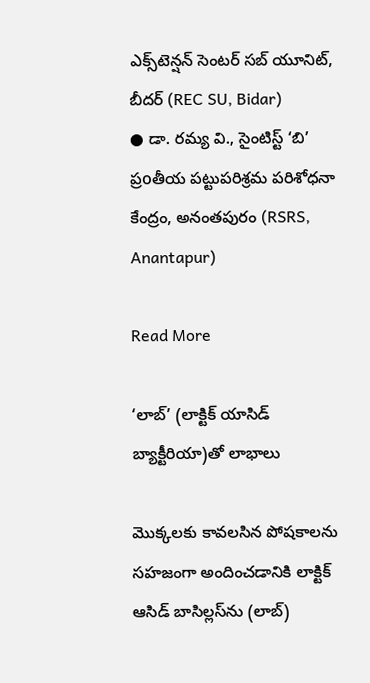ఎక్స్‌టెన్షన్ సెంటర్ సబ్ యూనిట్, బీదర్ (REC SU, Bidar)
● డా. రమ్య వి., సైంటిస్ట్ ‘బి’ ప్రoతీయ పట్టుపరిశ్రమ పరిశోధనా కేంద్రం, అనంతపురం (RSRS, Anantapur)

Read More

‘లాబ్’ (లాక్టిక్ యాసిడ్ బ్యాక్టీరియా)తో లాభాలు

మొక్కలకు కావలసిన పోషకాలను సహజంగా అందించడానికి లాక్టిక్ ఆసిడ్ బాసిల్లస్‌ను (లాబ్)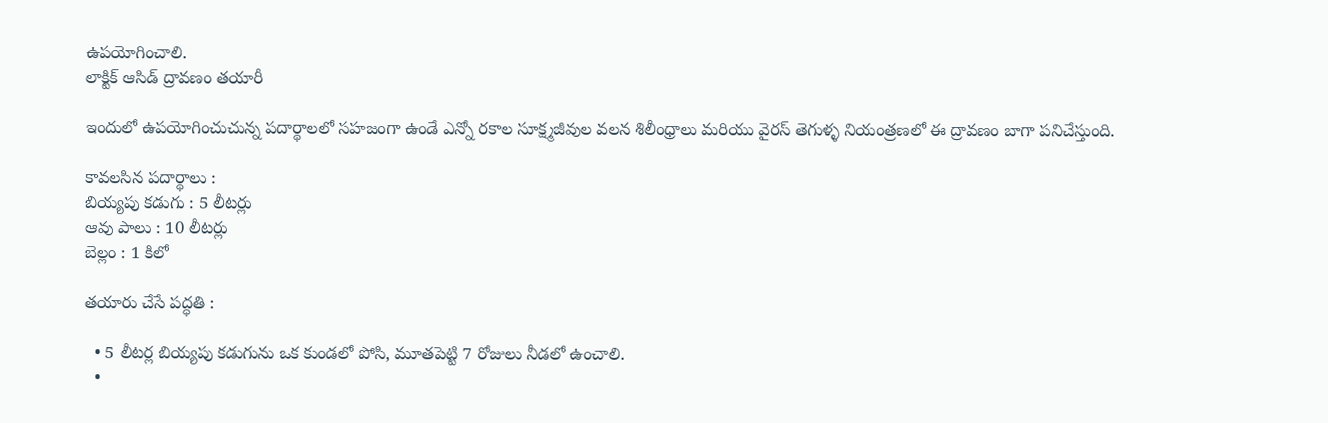ఉపయోగించాలి.
లాక్టిక్ ఆసిడ్ ద్రావణం తయారీ

ఇందులో ఉపయోగించుచున్న పదార్థాలలో సహజంగా ఉండే ఎన్నో రకాల సూక్ష్మజీవుల వలన శిలీంధ్రాలు మరియు వైరస్ తెగుళ్ళ నియంత్రణలో ఈ ద్రావణం బాగా పనిచేస్తుంది.

కావలసిన పదార్థాలు :
బియ్యపు కడుగు : 5 లీటర్లు
ఆవు పాలు : 10 లీటర్లు
బెల్లం : 1 కిలో

తయారు చేసే పద్ధతి :

  • 5 లీటర్ల బియ్యపు కడుగును ఒక కుండలో పోసి, మూతపెట్టి 7 రోజులు నీడలో ఉంచాలి.
  •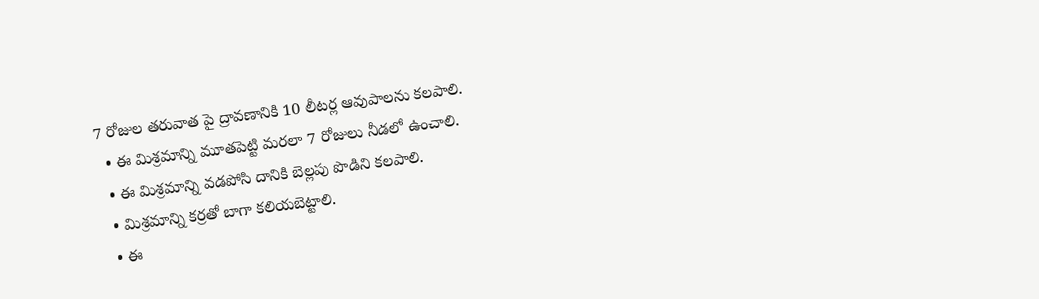7 రోజుల తరువాత పై ద్రావణానికి 10 లీటర్ల ఆవుపాలను కలపాలి.
  • ఈ మిశ్రమాన్ని మూతపెట్టి మరలా 7 రోజులు నీడలో ఉంచాలి.
  • ఈ మిశ్రమాన్ని వడపోసి దానికి బెల్లపు పొడిని కలపాలి.
  • మిశ్రమాన్ని కర్రతో బాగా కలియబెట్టాలి.
  • ఈ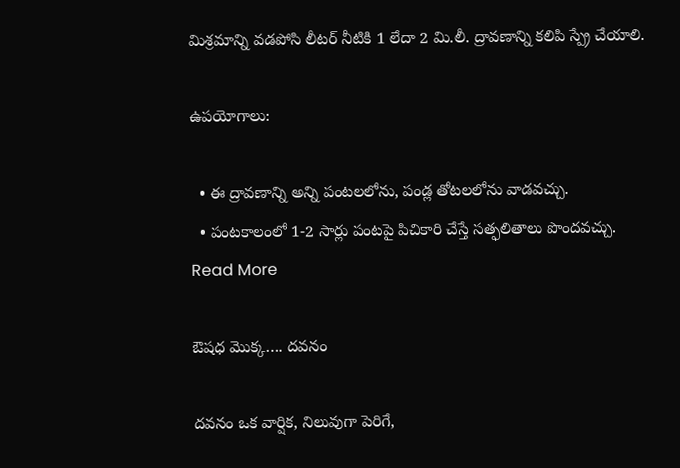మిశ్రమాన్ని వడపోసి లీటర్ నీటికి 1 లేదా 2 మి.లీ. ద్రావణాన్ని కలిపి స్ప్రే చేయాలి.

ఉపయోగాలు:

  • ఈ ద్రావణాన్ని అన్ని పంటలలోను, పండ్ల తోటలలోను వాడవచ్చు.
  • పంటకాలంలో 1-2 సార్లు పంటపై పిచికారి చేస్తే సత్ఫలితాలు పొందవచ్చు.
Read More

ఔషధ మొక్క…. దవనం

దవనం ఒక వార్షిక, నిలువుగా పెరిగే,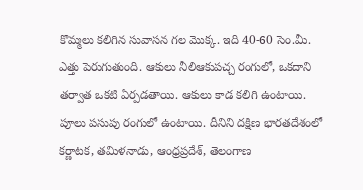కొమ్మలు కలిగిన సువాసన గల మొక్క. ఇది 40-60 సెం.మీ. ఎత్తు పెరుగుతుంది. ఆకులు నీలిఆకుపచ్చ రంగులో, ఒకదాని తర్వాత ఒకటి ఏర్పడతాయి. ఆకులు కాడ కలిగి ఉంటాయి. పూలు పసుపు రంగులో ఉంటాయి. దీనిని దక్షిణ భారతదేశంలో కర్ణాటక, తమిళనాడు, ఆంధ్రప్రదేశ్, తెలంగాణ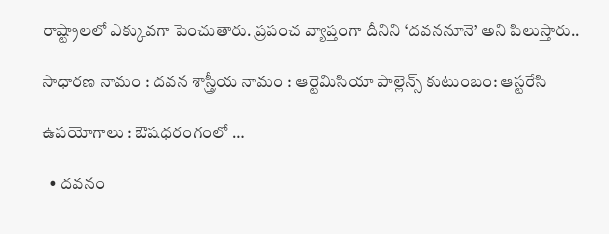రాష్ట్రాలలో ఎక్కువగా పెంచుతారు. ప్రపంచ వ్యాప్తంగా దీనిని ‘దవననూనె’ అని పిలుస్తారు..

సాధారణ నామం : దవన శాస్త్రీయ నామం : ఆర్టెమిసియా పాల్లెన్స్ కుటుంబం: ఆస్టరేసి

ఉపయోగాలు : ఔషధరంగంలో …

  • దవనం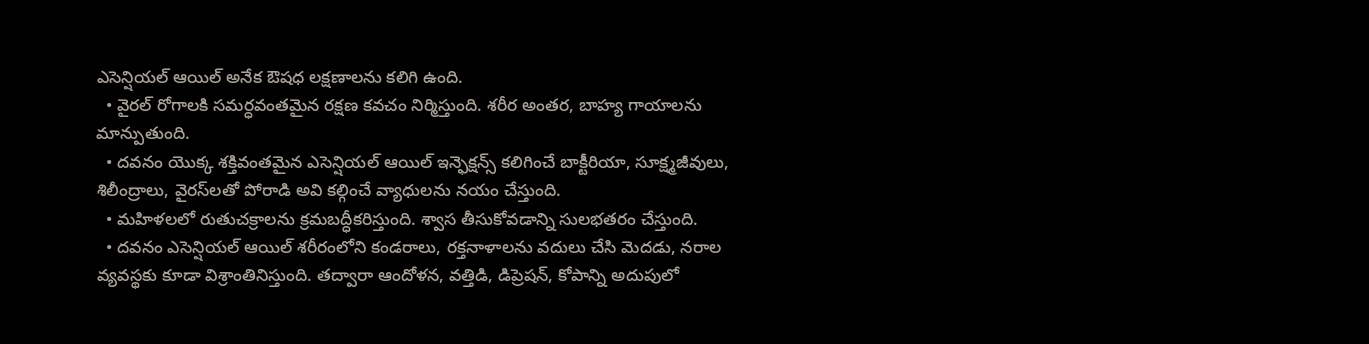ఎసెన్షియల్ ఆయిల్ అనేక ఔషధ లక్షణాలను కలిగి ఉంది.
  • వైరల్ రోగాలకి సమర్ధవంతమైన రక్షణ కవచం నిర్మిస్తుంది. శరీర అంతర, బాహ్య గాయాలను మాన్పుతుంది.
  • దవనం యొక్క శక్తివంతమైన ఎసెన్షియల్ ఆయిల్ ఇన్ఫెక్షన్స్ కలిగించే బాక్టీరియా, సూక్ష్మజీవులు, శిలీంద్రాలు, వైరస్‌లతో పోరాడి అవి కల్గించే వ్యాధులను నయం చేస్తుంది.
  • మహిళలలో రుతుచక్రాలను క్రమబద్ధీకరిస్తుంది. శ్వాస తీసుకోవడాన్ని సులభతరం చేస్తుంది.
  • దవనం ఎసెన్షియల్ ఆయిల్ శరీరంలోని కండరాలు, రక్తనాళాలను వదులు చేసి మెదడు, నరాల వ్యవస్థకు కూడా విశ్రాంతినిస్తుంది. తద్వారా ఆందోళన, వత్తిడి, డిప్రెషన్, కోపాన్ని అదుపులో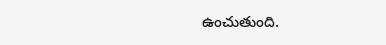ఉంచుతుంది.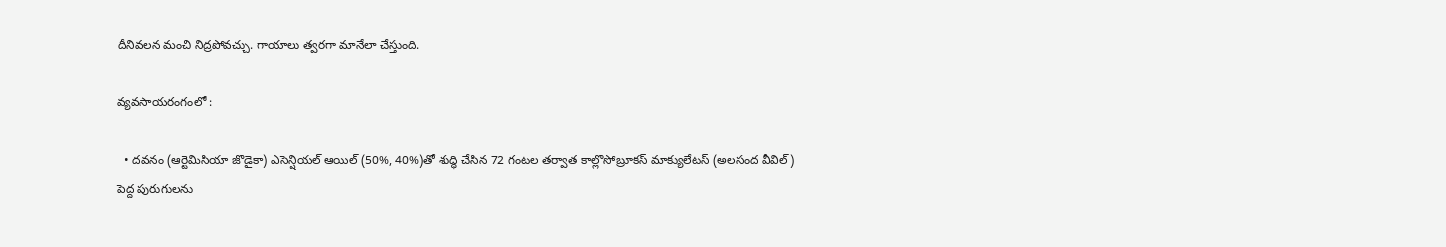దీనివలన మంచి నిద్రపోవచ్చు. గాయాలు త్వరగా మానేలా చేస్తుంది.

వ్యవసాయరంగంలో :

  • దవనం (ఆర్టెమిసియా జొడైకా) ఎసెన్షియల్ ఆయిల్ (50%, 40%)తో శుద్ధి చేసిన 72 గంటల తర్వాత కాల్లొసోబ్రూకస్ మాక్యులేటస్ (అలసంద వీవిల్) పెద్ద పురుగులను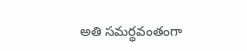అతి సమర్ధవంతంగా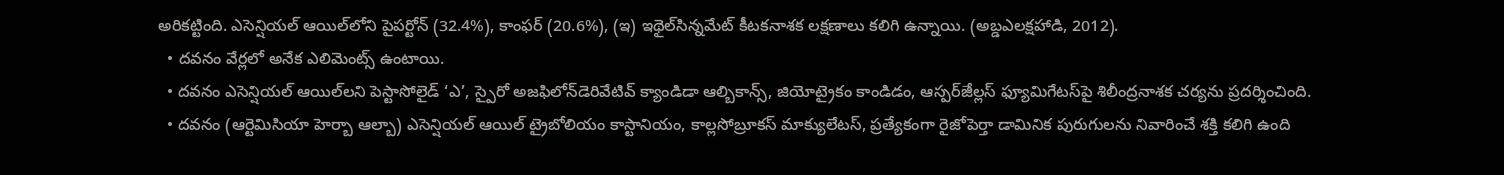అరికట్టింది. ఎసెన్షియల్ ఆయిల్‌లోని పైపర్టోన్ (32.4%), కాంఫర్ (20.6%), (ఇ) ఇథైల్‌సిన్నమేట్ కీటకనాశక లక్షణాలు కలిగి ఉన్నాయి. (అబ్డఎలక్షహాడి, 2012).
  • దవనం వేర్లలో అనేక ఎలిమెంట్స్ ఉంటాయి.
  • దవనం ఎసెన్షియల్ ఆయిల్‌లని పెస్టాసోలైడ్ ‘ఎ’, స్పైరో అజఫిలోన్‌డెరివేటివ్ క్యాండిడా ఆల్బికాన్స్, జియోట్రైకం కాండిడం, ఆస్పర్ౙిల్లస్ ఫ్యూమిగేటస్‌పై శిలీంద్రనాశక చర్యను ప్రదర్శించింది.
  • దవనం (ఆర్టెమిసియా హెర్బా ఆల్బా) ఎసెన్షియల్ ఆయిల్ ట్రైబోలియం కాస్టానియం, కాల్లసోబ్రూకస్ మాక్యులేటస్, ప్రత్యేకంగా రైజోపెర్తా డామినిక పురుగులను నివారించే శక్తి కలిగి ఉంది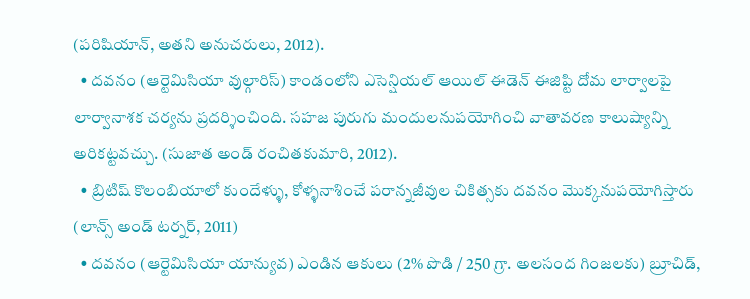(పరిషియాన్, అతని అనుచరులు, 2012).
  • దవనం (ఆర్టెమిసియా వుల్గారిస్) కాండంలోని ఎసెన్షియల్ ఆయిల్ ఈడెన్ ఈజిప్టి దోమ లార్వాలపై లార్వానాశక చర్యను ప్రదర్శించింది. సహజ పురుగు మందులనుపయోగించి వాతావరణ కాలుష్యాన్ని అరికట్టవచ్చు. (సుజాత అండ్ రంచితకుమారి, 2012).
  • బ్రిటిష్ కొలంబియాలో కుందేళ్ళు, కోళ్ళనాశించే పరాన్నజీవుల చికిత్సకు దవనం మొక్కనుపయోగిస్తారు (లాన్స్ అండ్ టర్నర్, 2011)
  • దవనం (ఆర్టెమిసియా యాన్యువ) ఎండిన ఆకులు (2% పొడి / 250 గ్రా. అలసంద గింజలకు) బ్రూచిడ్,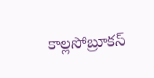కాల్లసోబ్రూకస్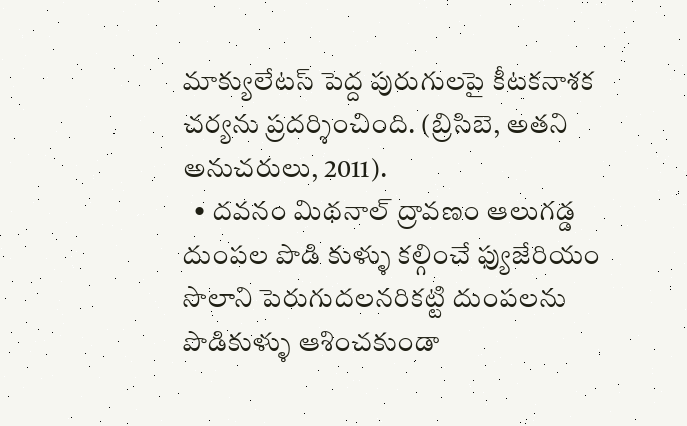మాక్యులేటస్ పెద్ద పురుగులపై కీటకనాశక చర్యను ప్రదర్శించింది. (బ్రిసిబె, అతని అనుచరులు, 2011).
  • దవనం మిథనాల్ ద్రావణం ఆలుగడ్డ దుంపల పొడి కుళ్ళు కల్గించే ఫ్యుజేరియం సొలాని పెరుగుదలనరికట్టి దుంపలను పొడికుళ్ళు ఆశించకుండా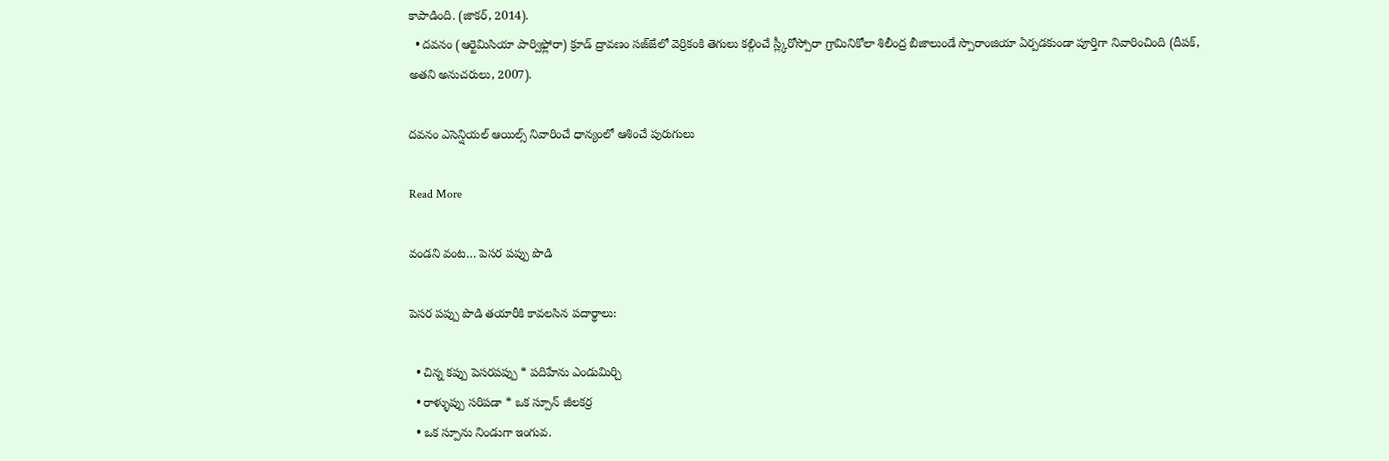కాపాడింది. (జాకర్, 2014).
  • దవనం (ఆర్టెమిసియా పార్విఫ్లోరా) క్రూడ్ ద్రావణం సజ్ౙలో వెర్రికంకి తెగులు కల్గించే స్ల్కీరోస్పోరా గ్రామినికోలా శిలీంద్ర బీజాలుండే స్పొరాంజియా ఏర్పడకుండా పూర్తిగా నివారించింది (దీపక్, అతని అనుచరులు, 2007).

దవనం ఎసెన్షియల్ ఆయిల్స్ నివారించే ధాన్యంలో ఆశించే పురుగులు

Read More

వండని వంట… పెసర పప్పు పొడి

పెసర పప్పు పొడి తయారీకి కావలసిన పదార్థాలు:

  • చిన్న కప్పు పెసరపప్పు * పదిహేను ఎండుమిర్చి
  • రాళ్ళుప్పు సరిపడా * ఒక స్పూన్ జీలకర్ర
  • ఒక స్పూను నిండుగా ఇంగువ.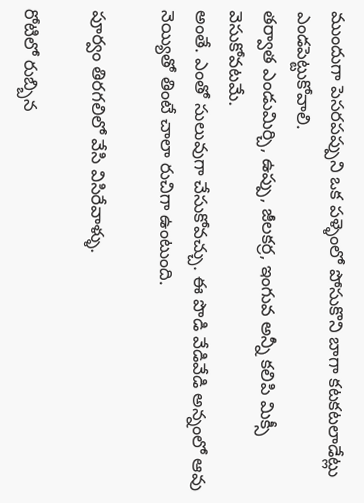ముందుగా పెసరపప్పుని ఒక పళ్ళెంలో పోసుకొని బాగా కటకటలాడేట్లు ఎండపెట్టుకోవాలి.
తర్వాత ఎండుమిర్చి, ఉప్పు, జీలకర్ర, ఇంగువ అన్నీ కలిపి మిక్సీ వెసుకోవటమే.
అంతే. ఎంతో సులువుగా చేసుకోవచ్చు. ఈ పొడి వేడివేడి అన్నంలో ఆవు నెయ్యితో తింటే చాలా రుచిగా ఉంటుంది.

పూర్వం తిరగలిలో వేసి విసిరేవాళ్ళు.

రోటిలో రుబ్బిన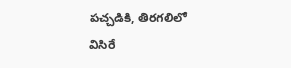పచ్చడికి, తిరగలిలో విసిరే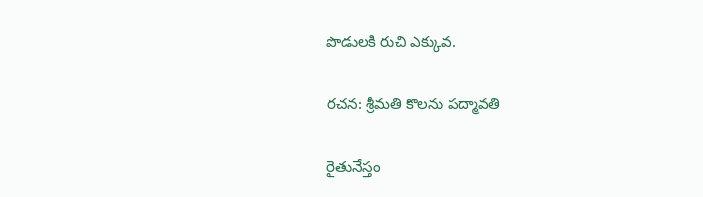పొడులకి రుచి ఎక్కువ.

రచన: శ్రీమతి కొలను పద్మావతి

రైతునేస్తం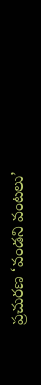ప్రచురణ ‘వండని వంటలు’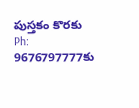పుస్తకం కొరకు Ph: 9676797777కు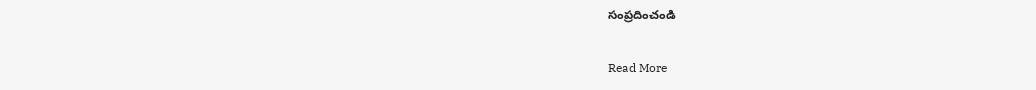సంప్రదించండి

Read More